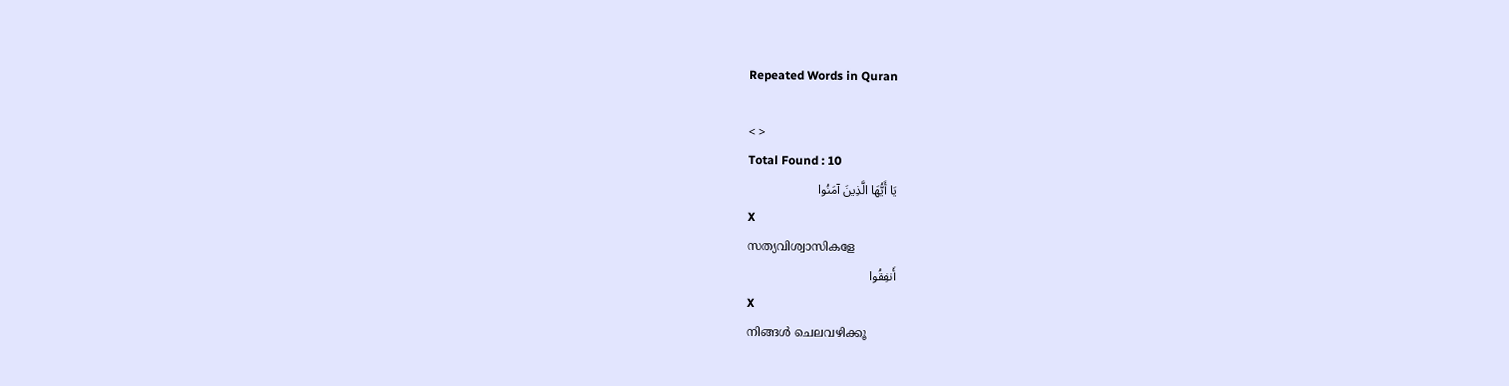Repeated Words in Quran

< >
Total Found : 10
يَا أَيُّهَا الَّذِينَ آمَنُوا
X
സത്യവിശ്വാസികളേ
أَنفِقُوا
X
നിങ്ങള്‍ ചെലവഴിക്കൂ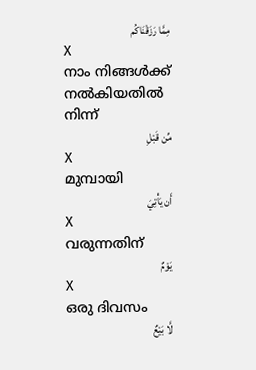مِمَّا رَزَقْنَاكُم
X
നാം നിങ്ങള്‍ക്ക് നല്‍കിയതില്‍ നിന്ന്
مِّن قَبْلِ
X
മുമ്പായി
أَن يَأْتِيَ
X
വരുന്നതിന്
يَوْمٌ
X
ഒരു ദിവസം
لَّا بَيْعٌ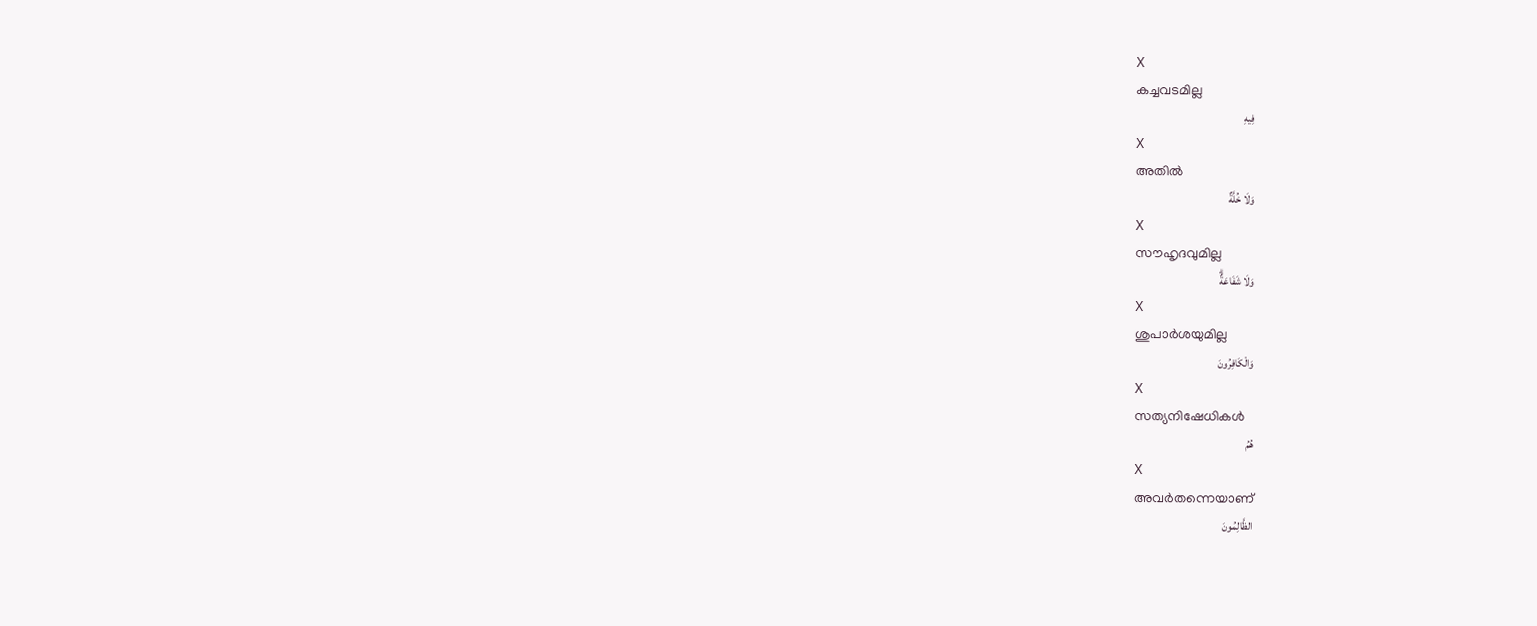X
കച്ചവടമില്ല
فِيهِ
X
അതില്‍
وَلَا خُلَّةٌ
X
സൗഹൃദവുമില്ല
وَلَا شَفَاعَةٌۗ
X
ശുപാര്‍ശയുമില്ല
وَالْكَافِرُونَ
X
സത്യനിഷേധികള്‍
هُمُ
X
അവര്‍തന്നെയാണ്
الظَّالِمُونَ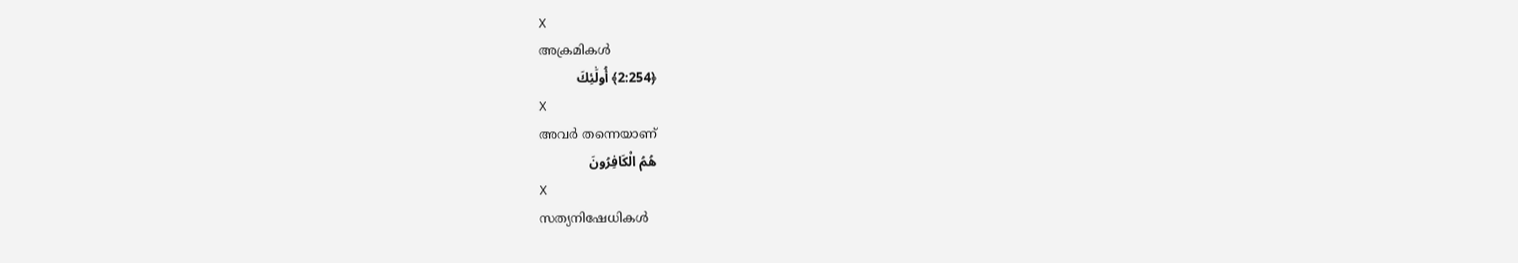X
അക്രമികള്‍
﴿2:254﴾ أُولَٰئِكَ
X
അവര്‍ തന്നെയാണ്
هُمُ الْكَافِرُونَ
X
സത്യനിഷേധികള്‍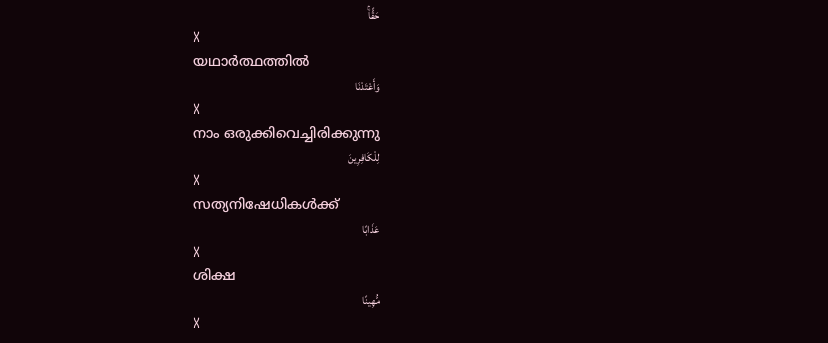حَقًّاۚ
X
യഥാര്‍ത്ഥത്തില്‍
وَأَعْتَدْنَا
X
നാം ഒരുക്കിവെച്ചിരിക്കുന്നു
لِلْكَافِرِينَ
X
സത്യനിഷേധികള്‍ക്ക്
عَذَابًا
X
ശിക്ഷ
مُّهِينًا
X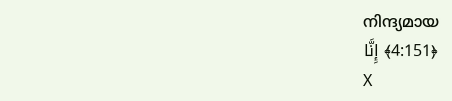നിന്ദ്യമായ
﴿4:151﴾ إِنَّا
X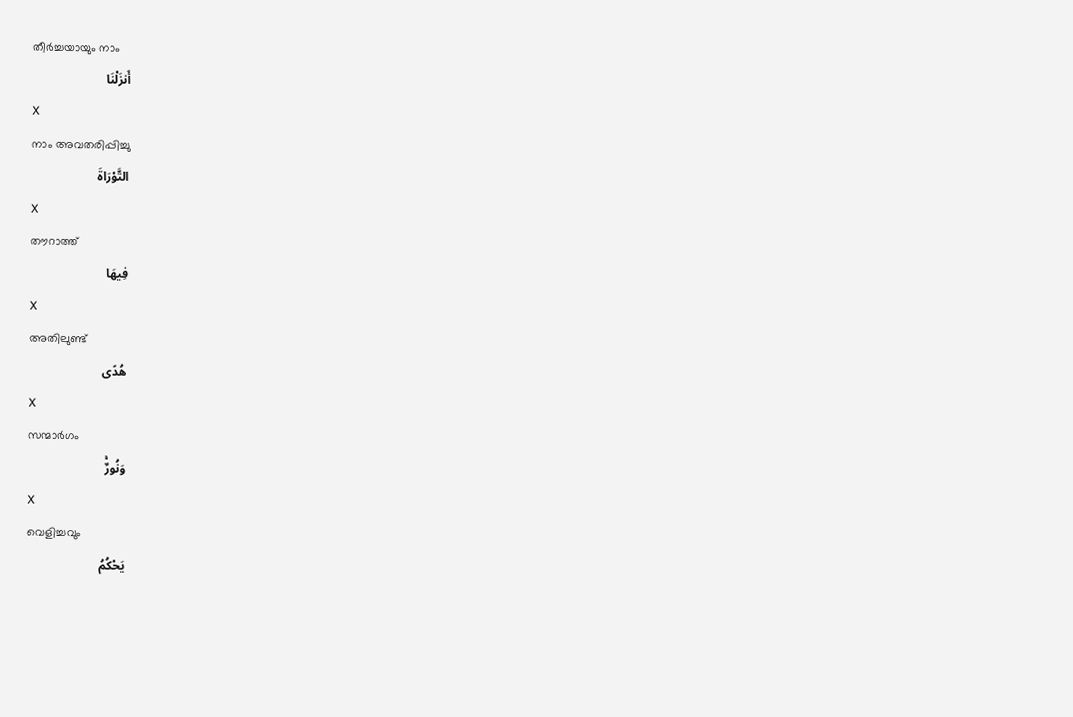തീര്‍ച്ചയായും നാം
أَنزَلْنَا
X
നാം അവതരിപ്പിച്ചു
التَّوْرَاةَ
X
തൗറാത്ത്
فِيهَا
X
അതിലുണ്ട്
هُدًى
X
സന്മാര്‍ഗം
وَنُورٌۚ
X
വെളിച്ചവും
يَحْكُمُ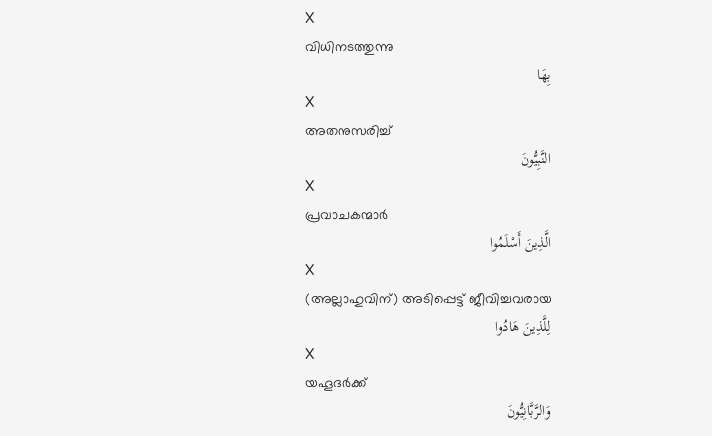X
വിധിനടത്തുന്നു
بِهَا
X
അതനുസരിച്ച്
النَّبِيُّونَ
X
പ്രവാചകന്മാര്‍
الَّذِينَ أَسْلَمُوا
X
(അല്ലാഹുവിന്) അടിപ്പെട്ട് ജീവിച്ചവരായ
لِلَّذِينَ هَادُوا
X
യഹൂദര്‍ക്ക്
وَالرَّبَّانِيُّونَ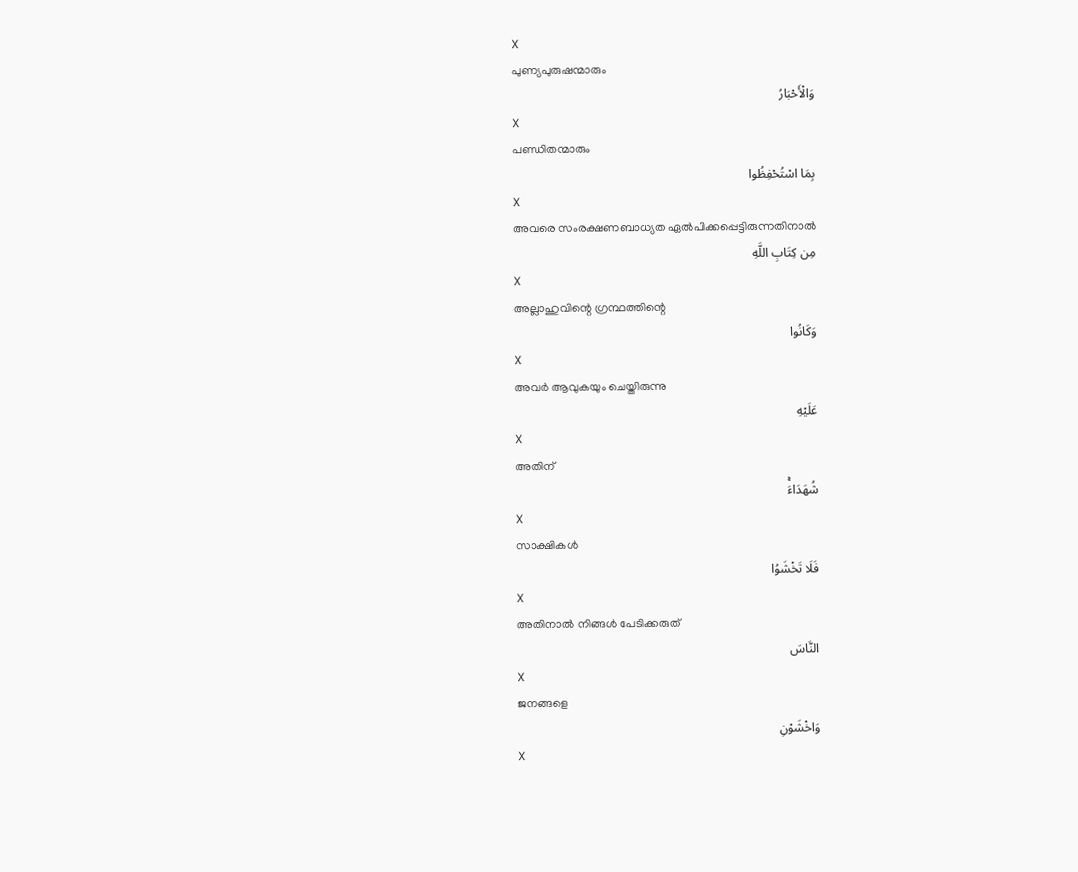X
പുണ്യപുരുഷന്മാരും
وَالْأَحْبَارُ
X
പണ്ഡിതന്മാരും
بِمَا اسْتُحْفِظُوا
X
അവരെ സംരക്ഷണബാധ്യത ഏല്‍പിക്കപ്പെട്ടിരുന്നതിനാല്‍
مِن كِتَابِ اللَّهِ
X
അല്ലാഹുവിന്റെ ഗ്രന്ഥത്തിന്റെ
وَكَانُوا
X
അവര്‍ ആവുകയും ചെയ്തിരുന്നു
عَلَيْهِ
X
അതിന്
شُهَدَاءَۚ
X
സാക്ഷികള്‍
فَلَا تَخْشَوُا
X
അതിനാല്‍ നിങ്ങള്‍ പേടിക്കരുത്
النَّاسَ
X
ജനങ്ങളെ
وَاخْشَوْنِ
X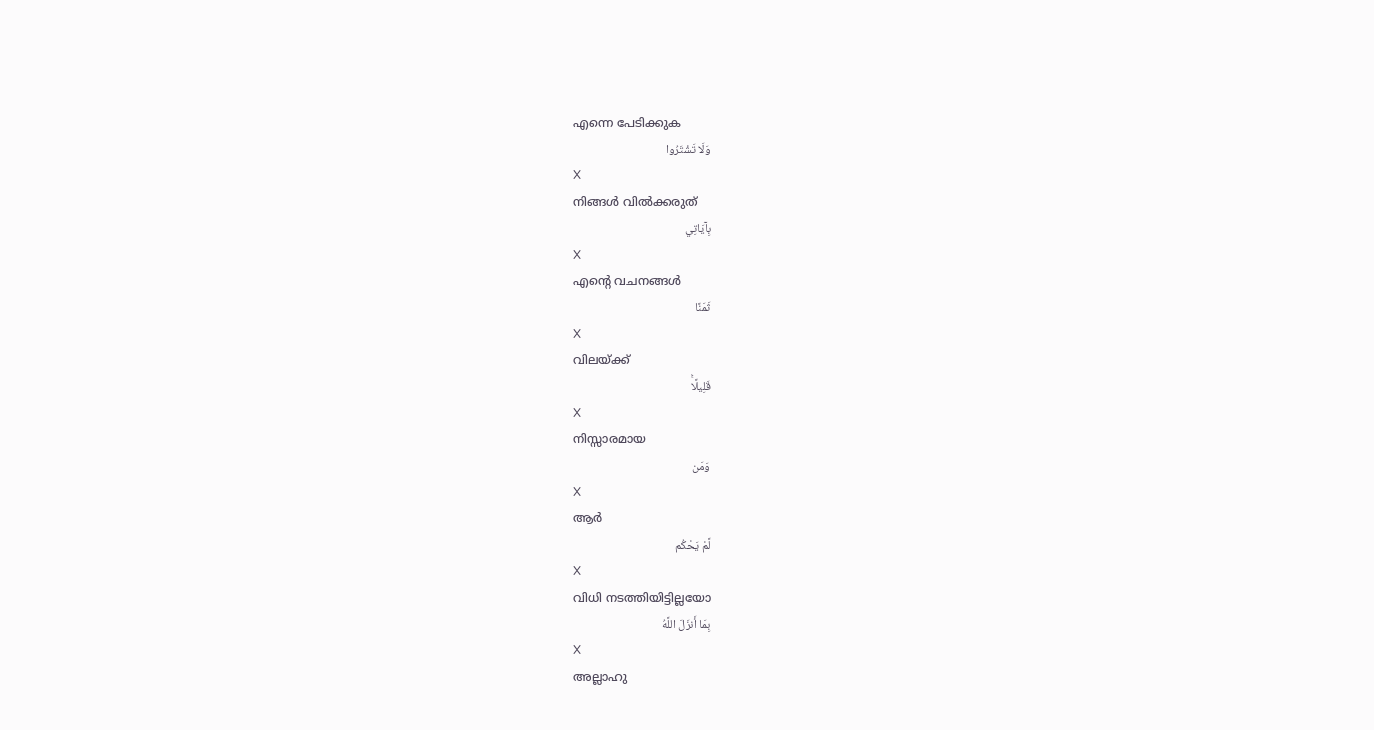എന്നെ പേടിക്കുക
وَلَا تَشْتَرُوا
X
നിങ്ങള്‍ വില്‍ക്കരുത്
بِآيَاتِي
X
എന്റെ വചനങ്ങള്‍
ثَمَنًا
X
വിലയ്ക്ക്
قَلِيلًاۚ
X
നിസ്സാരമായ
وَمَن
X
ആര്‍
لَّمْ يَحْكُم
X
വിധി നടത്തിയിട്ടില്ലയോ
بِمَا أَنزَلَ اللَّهُ
X
അല്ലാഹു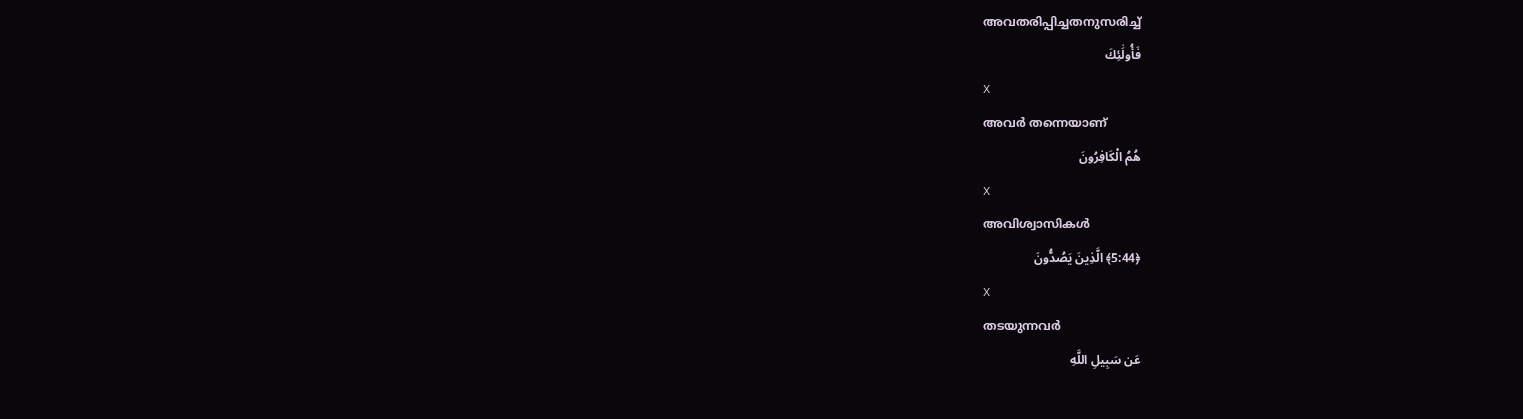അവതരിപ്പിച്ചതനുസരിച്ച്
فَأُولَٰئِكَ
X
അവര്‍ തന്നെയാണ്
هُمُ الْكَافِرُونَ
X
അവിശ്വാസികള്‍
﴿5:44﴾ الَّذِينَ يَصُدُّونَ
X
തടയുന്നവര്‍
عَن سَبِيلِ اللَّهِ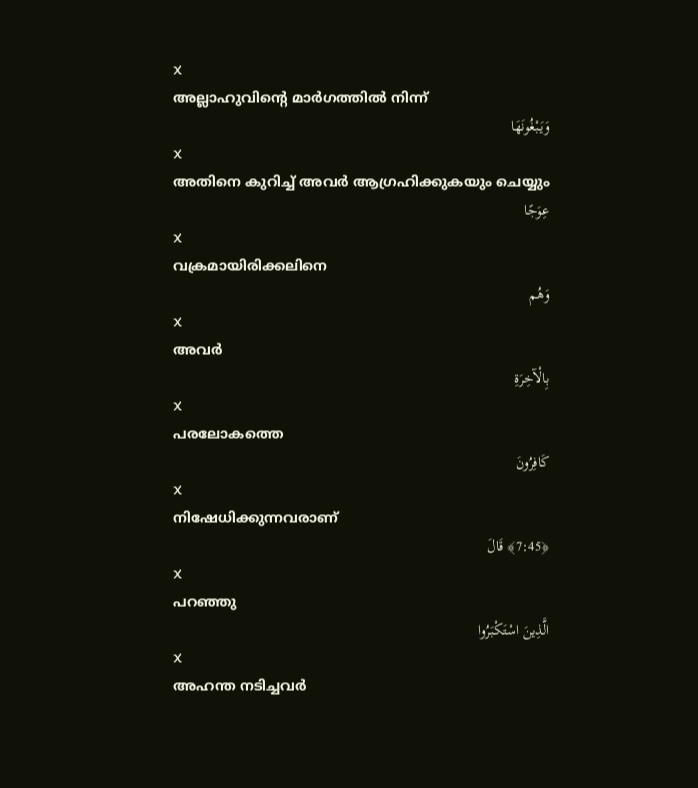X
അല്ലാഹുവിന്റെ മാര്‍ഗത്തില്‍ നിന്ന്
وَيَبْغُونَهَا
X
അതിനെ കുറിച്ച് അവര്‍ ആഗ്രഹിക്കുകയും ചെയ്യും
عِوَجًا
X
വക്രമായിരിക്കലിനെ
وَهُم
X
അവര്‍
بِالْآخِرَةِ
X
പരലോകത്തെ
كَافِرُونَ
X
നിഷേധിക്കുന്നവരാണ്
﴿7:45﴾ قَالَ
X
പറഞ്ഞു
الَّذِينَ اسْتَكْبَرُوا
X
അഹന്ത നടിച്ചവര്‍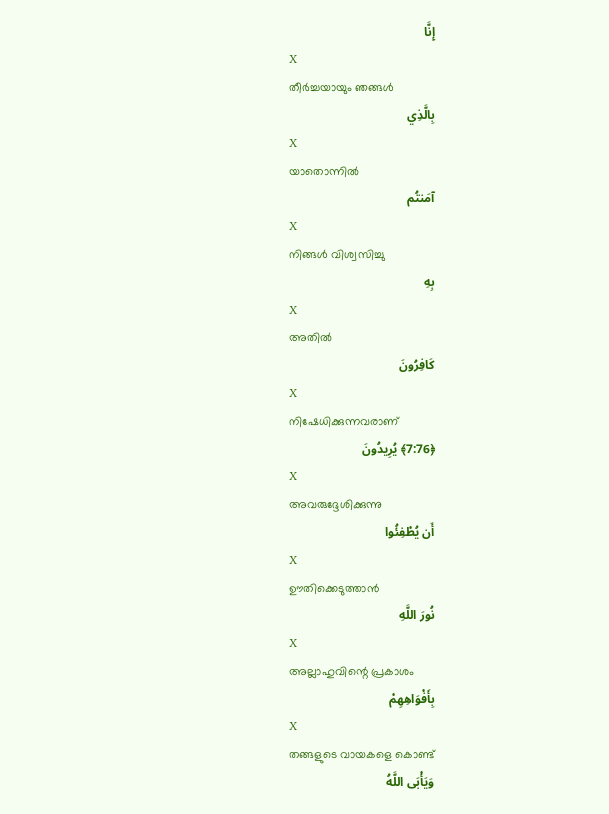إِنَّا
X
തീര്‍ച്ചയായും ഞങ്ങള്‍
بِالَّذِي
X
യാതൊന്നില്‍
آمَنتُم
X
നിങ്ങള്‍ വിശ്വസിച്ചു
بِهِ
X
അതില്‍
كَافِرُونَ
X
നിഷേധിക്കുന്നവരാണ്
﴿7:76﴾ يُرِيدُونَ
X
അവരുദ്ദേശിക്കുന്നു
أَن يُطْفِئُوا
X
ഊതിക്കെടുത്താന്‍
نُورَ اللَّهِ
X
അല്ലാഹുവിന്റെ പ്രകാശം
بِأَفْوَاهِهِمْ
X
തങ്ങളുടെ വായകളെ കൊണ്ട്
وَيَأْبَى اللَّهُ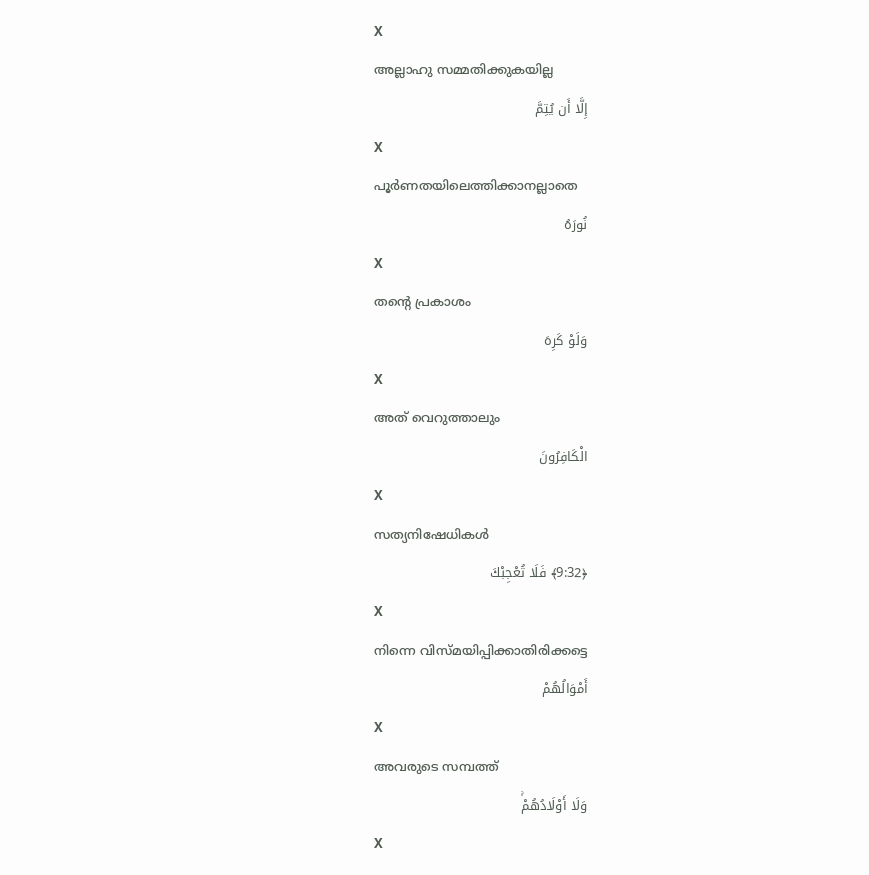X
അല്ലാഹു സമ്മതിക്കുകയില്ല
إِلَّا أَن يُتِمَّ
X
പൂര്‍ണതയിലെത്തിക്കാനല്ലാതെ
نُورَهُ
X
തന്റെ പ്രകാശം
وَلَوْ كَرِهَ
X
അത് വെറുത്താലും
الْكَافِرُونَ
X
സത്യനിഷേധികള്‍
﴿9:32﴾ فَلَا تُعْجِبْكَ
X
നിന്നെ വിസ്മയിപ്പിക്കാതിരിക്കട്ടെ
أَمْوَالُهُمْ
X
അവരുടെ സമ്പത്ത്
وَلَا أَوْلَادُهُمْۚ
X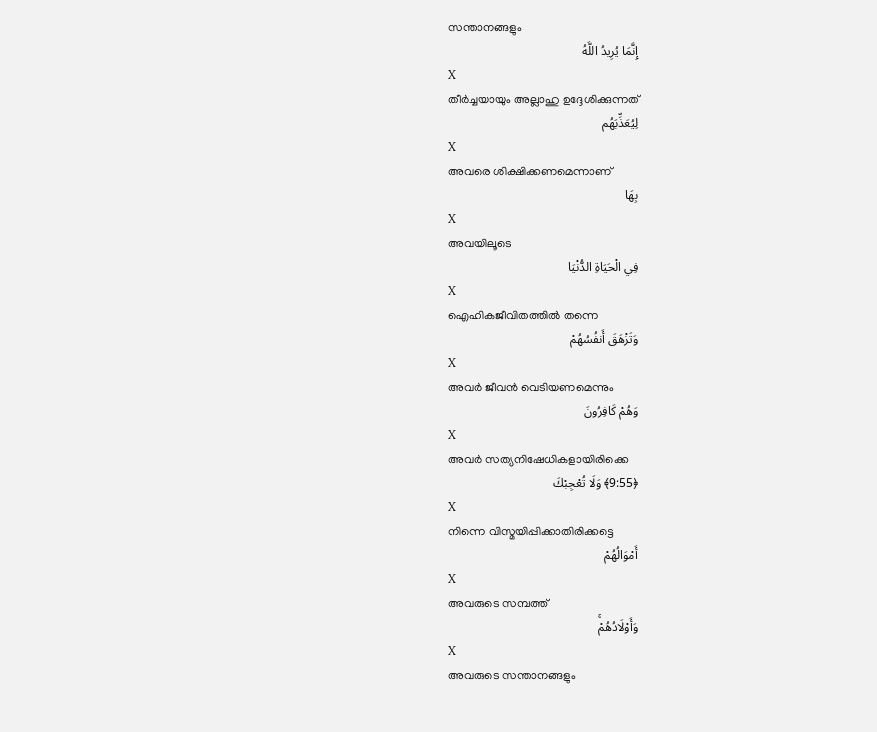സന്താനങ്ങളും
إِنَّمَا يُرِيدُ اللَّهُ
X
തീര്‍ച്ചയായും അല്ലാഹു ഉദ്ദേശിക്കുന്നത്
لِيُعَذِّبَهُم
X
അവരെ ശിക്ഷിക്കണമെന്നാണ്
بِهَا
X
അവയിലൂടെ
فِي الْحَيَاةِ الدُّنْيَا
X
ഐഹികജീവിതത്തില്‍ തന്നെ
وَتَزْهَقَ أَنفُسُهُمْ
X
അവര്‍ ജീവന്‍ വെടിയണമെന്നും
وَهُمْ كَافِرُونَ
X
അവര്‍ സത്യനിഷേധികളായിരിക്കെ
﴿9:55﴾ وَلَا تُعْجِبْكَ
X
നിന്നെ വിസ്മയിപ്പിക്കാതിരിക്കട്ടെ
أَمْوَالُهُمْ
X
അവരുടെ സമ്പത്ത്
وَأَوْلَادُهُمْۚ
X
അവരുടെ സന്താനങ്ങളും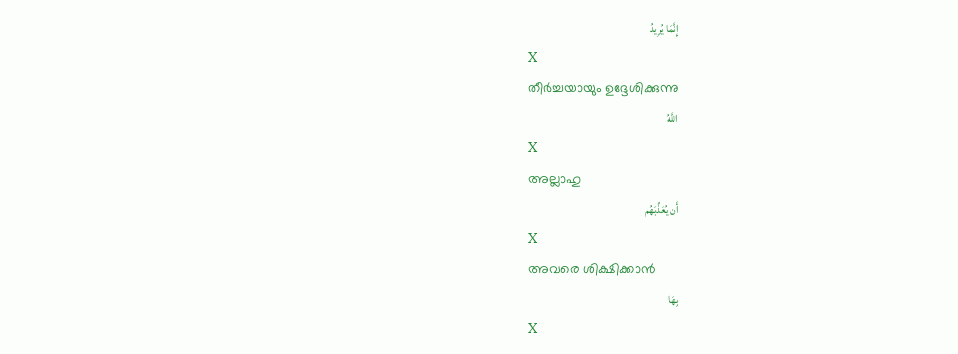إِنَّمَا يُرِيدُ
X
തീര്‍ച്ചയായും ഉദ്ദേശിക്കുന്നു
اللَّهُ
X
അല്ലാഹു
أَن يُعَذِّبَهُم
X
അവരെ ശിക്ഷിക്കാന്‍
بِهَا
X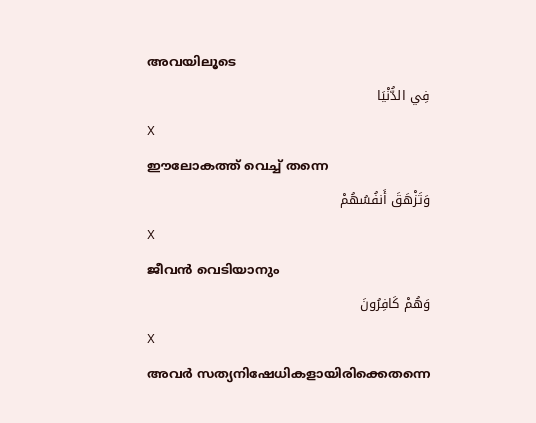അവയിലൂടെ
فِي الدُّنْيَا
X
ഈലോകത്ത് വെച്ച് തന്നെ
وَتَزْهَقَ أَنفُسُهُمْ
X
ജീവന്‍ വെടിയാനും
وَهُمْ كَافِرُونَ
X
അവര്‍ സത്യനിഷേധികളായിരിക്കെതന്നെ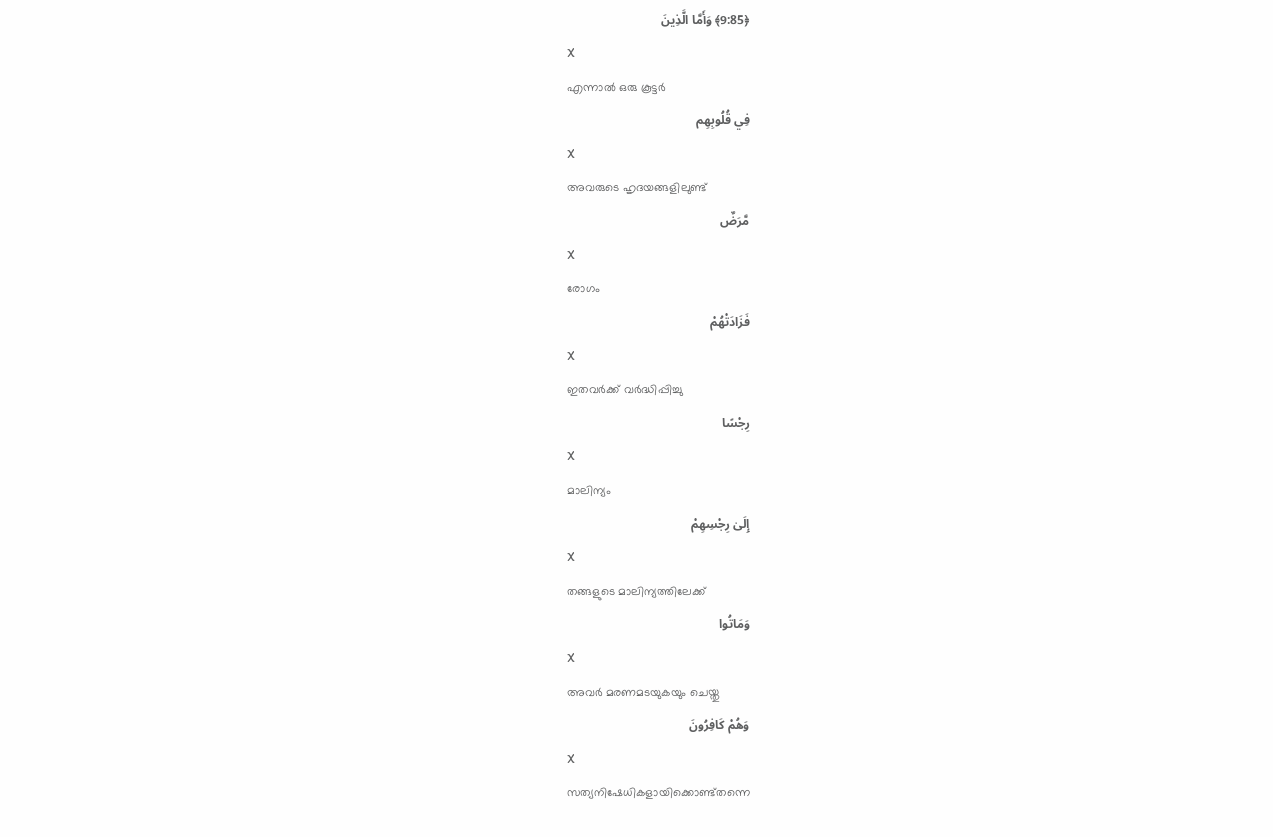﴿9:85﴾ وَأَمَّا الَّذِينَ
X
എന്നാല്‍ ഒരു കൂട്ടര്‍
فِي قُلُوبِهِم
X
അവരുടെ ഹൃദയങ്ങളിലുണ്ട്
مَّرَضٌ
X
രോഗം
فَزَادَتْهُمْ
X
ഇതവര്‍ക്ക് വര്‍ദ്ധിപ്പിച്ചു
رِجْسًا
X
മാലിന്യം
إِلَىٰ رِجْسِهِمْ
X
തങ്ങളുടെ മാലിന്യത്തിലേക്ക്
وَمَاتُوا
X
അവര്‍ മരണമടയുകയും ചെയ്തു
وَهُمْ كَافِرُونَ
X
സത്യനിഷേധികളായിക്കൊണ്ട്തന്നെ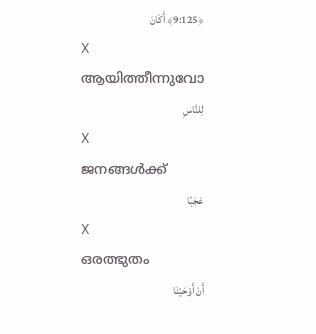﴿9:125﴾ أَكَانَ
X
ആയിത്തീന്നുവോ
لِلنَّاسِ
X
ജനങ്ങള്‍ക്ക്
عَجَبًا
X
ഒരത്ഭുതം
أَنْ أَوْحَيْنَا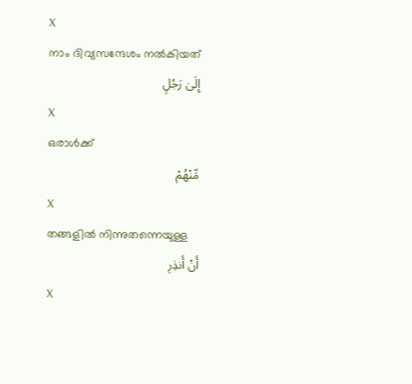X
നാം ദിവ്യസന്ദേശം നല്‍കിയത്
إِلَىٰ رَجُلٍ
X
ഒരാള്‍ക്ക്
مِّنْهُمْ
X
തങ്ങളില്‍ നിന്നുതന്നെയുള്ള
أَنْ أَنذِرِ
X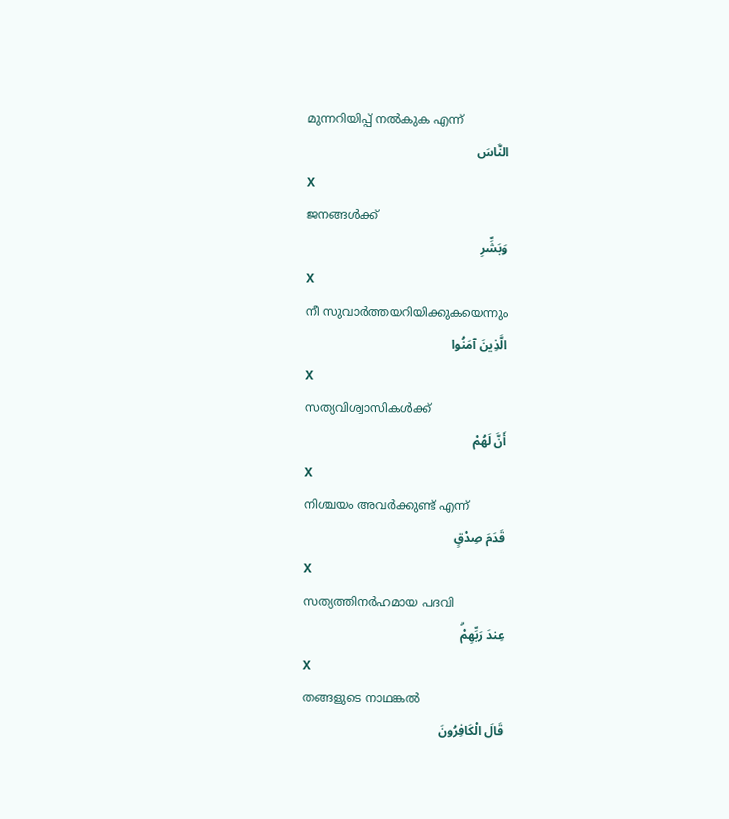മുന്നറിയിപ്പ് നല്‍കുക എന്ന്
النَّاسَ
X
ജനങ്ങള്‍ക്ക്
وَبَشِّرِ
X
നീ സുവാര്‍ത്തയറിയിക്കുകയെന്നും
الَّذِينَ آمَنُوا
X
സത്യവിശ്വാസികള്‍ക്ക്
أَنَّ لَهُمْ
X
നിശ്ചയം അവര്‍ക്കുണ്ട് എന്ന്
قَدَمَ صِدْقٍ
X
സത്യത്തിനര്‍ഹമായ പദവി
عِندَ رَبِّهِمْۗ
X
തങ്ങളുടെ നാഥങ്കല്‍
قَالَ الْكَافِرُونَ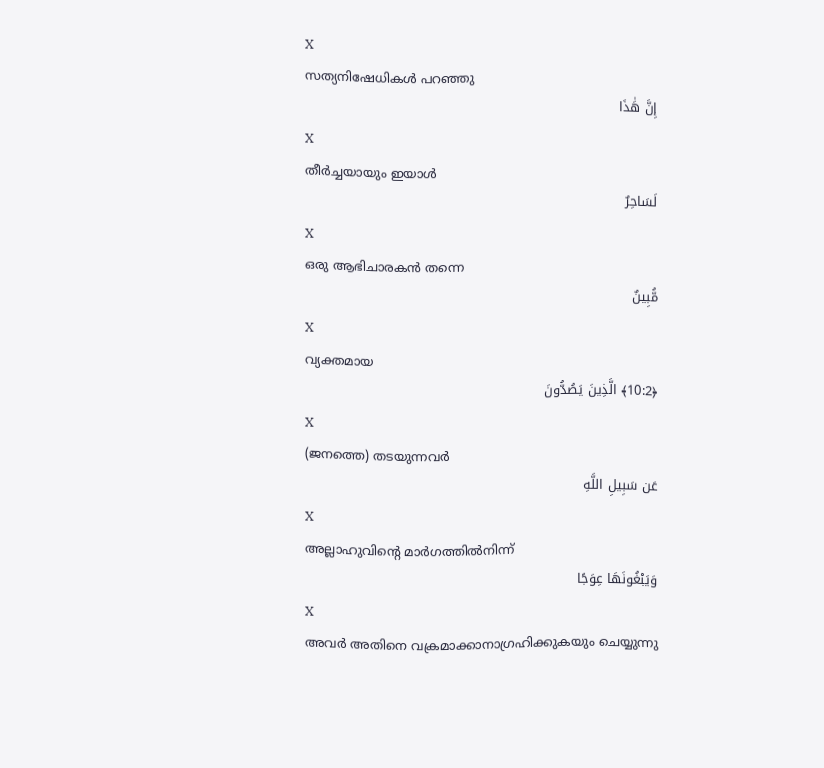X
സത്യനിഷേധികള്‍ പറഞ്ഞു
إِنَّ هَٰذَا
X
തീര്‍ച്ചയായും ഇയാള്‍
لَسَاحِرٌ
X
ഒരു ആഭിചാരകന്‍ തന്നെ
مُّبِينٌ
X
വ്യക്തമായ
﴿10:2﴾ الَّذِينَ يَصُدُّونَ
X
(ജനത്തെ) തടയുന്നവര്‍
عَن سَبِيلِ اللَّهِ
X
അല്ലാഹുവിന്റെ മാര്‍ഗത്തില്‍നിന്ന്
وَيَبْغُونَهَا عِوَجًا
X
അവര്‍ അതിനെ വക്രമാക്കാനാഗ്രഹിക്കുകയും ചെയ്യുന്നു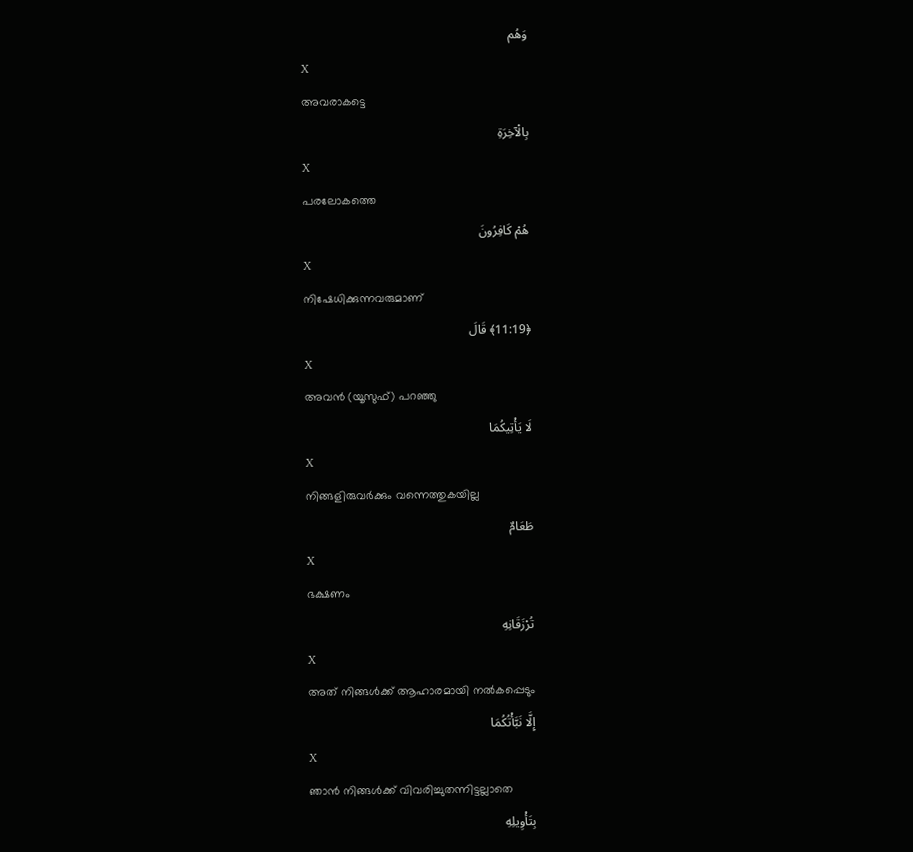وَهُم
X
അവരാകട്ടെ
بِالْآخِرَةِ
X
പരലോകത്തെ
هُمْ كَافِرُونَ
X
നിഷേധിക്കുന്നവരുമാണ്
﴿11:19﴾ قَالَ
X
അവന്‍ (യൂസുഫ്) പറഞ്ഞു
لَا يَأْتِيكُمَا
X
നിങ്ങളിരുവര്‍ക്കും വന്നെത്തുകയില്ല
طَعَامٌ
X
ഭക്ഷണം
تُرْزَقَانِهِ
X
അത് നിങ്ങള്‍ക്ക് ആഹാരമായി നല്‍കപ്പെടും
إِلَّا نَبَّأْتُكُمَا
X
ഞാന്‍ നിങ്ങള്‍ക്ക് വിവരിച്ചുതന്നിട്ടല്ലാതെ
بِتَأْوِيلِهِ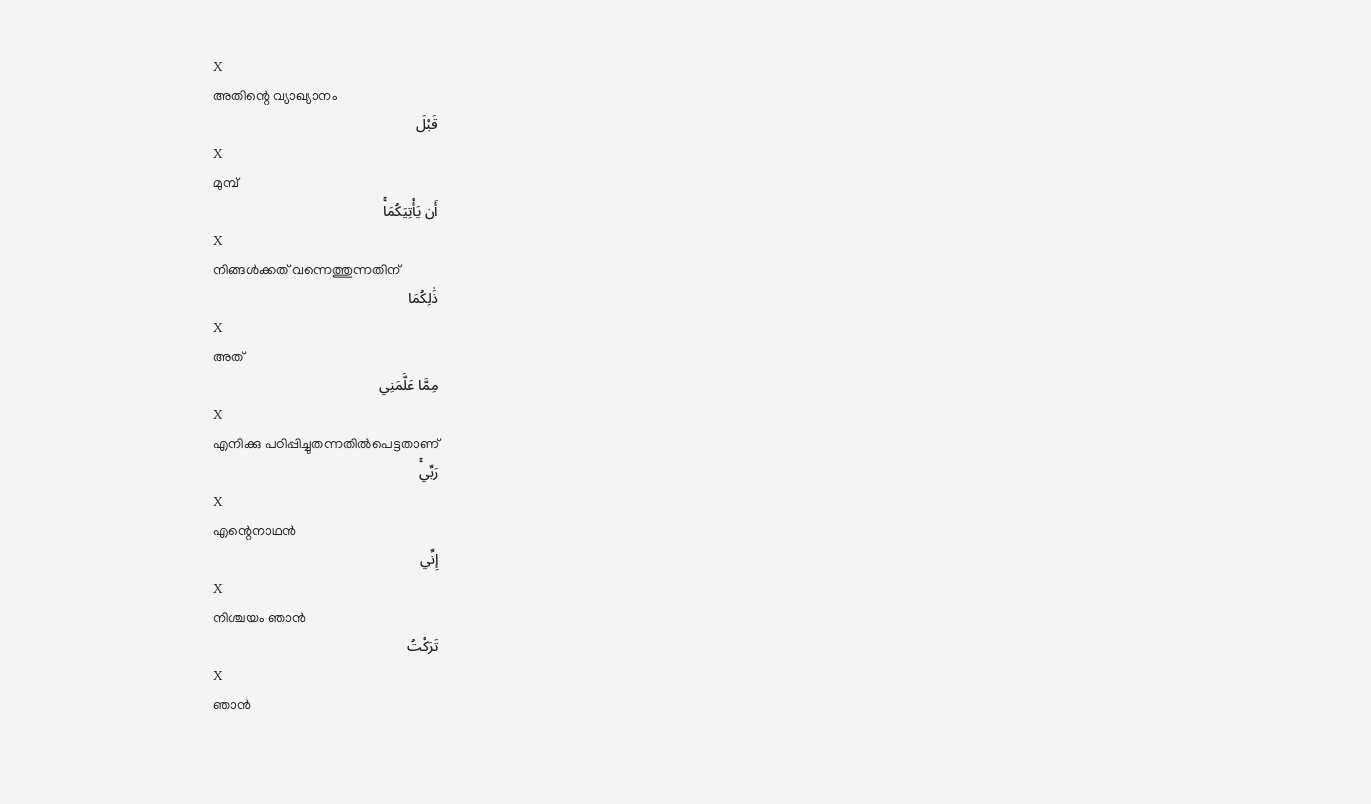X
അതിന്റെ വ്യാഖ്യാനം
قَبْلَ
X
മുമ്പ്
أَن يَأْتِيَكُمَاۚ
X
നിങ്ങള്‍ക്കത് വന്നെത്തുന്നതിന്
ذَٰلِكُمَا
X
അത്
مِمَّا عَلَّمَنِي
X
എനിക്കു പഠിപ്പിച്ചുതന്നതില്‍പെട്ടതാണ്
رَبِّيۚ
X
എന്റെനാഥന്‍
إِنِّي
X
നിശ്ചയം ഞാന്‍
تَرَكْتُ
X
ഞാന്‍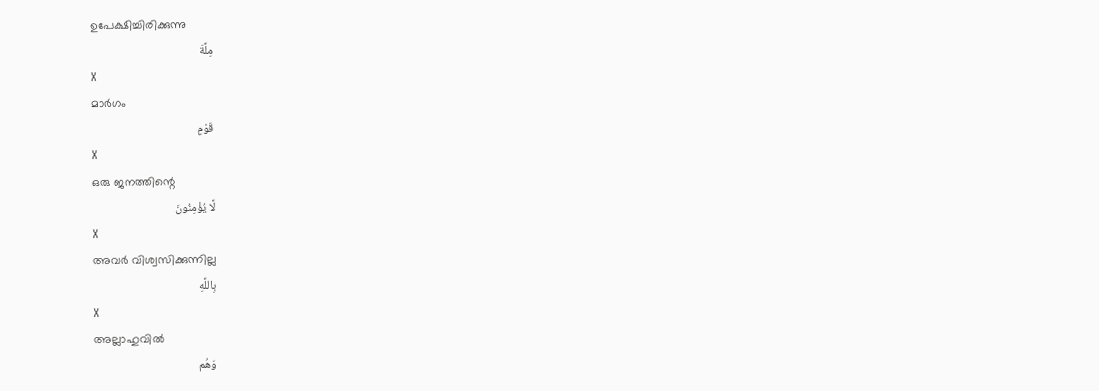ഉപേക്ഷിച്ചിരിക്കുന്നു
مِلَّةَ
X
മാര്‍ഗം
قَوْمٍ
X
ഒരു ജനത്തിന്റെ
لَّا يُؤْمِنُونَ
X
അവര്‍ വിശ്വസിക്കുന്നില്ല
بِاللَّهِ
X
അല്ലാഹുവില്‍
وَهُم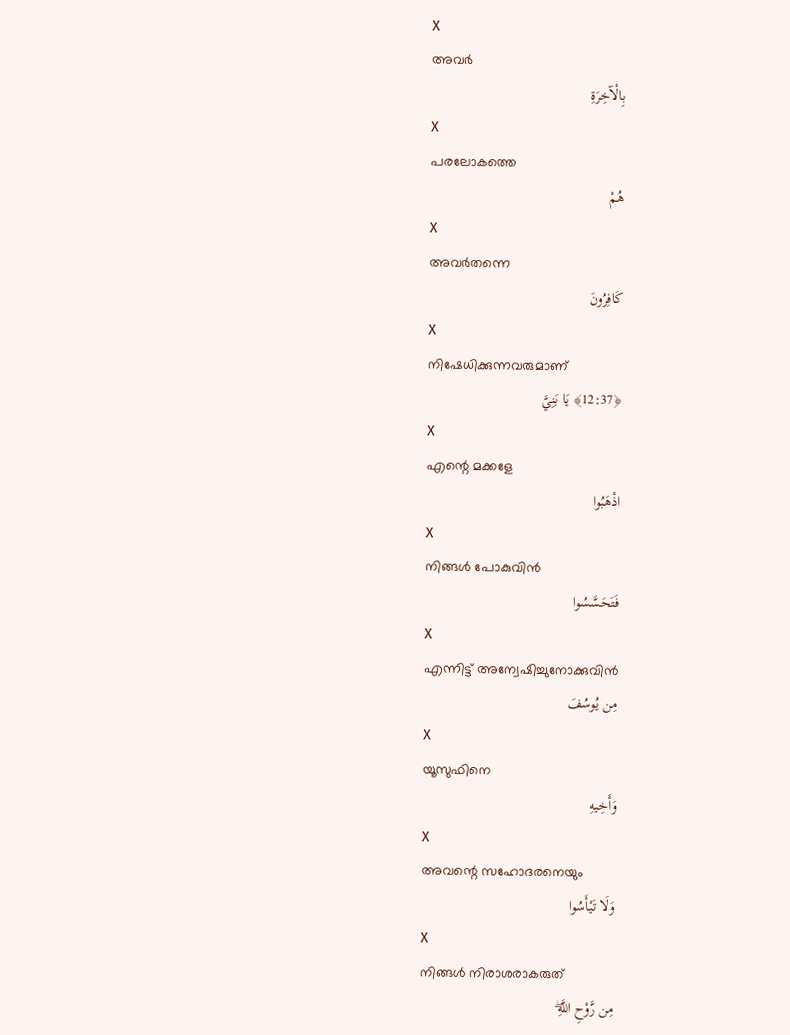X
അവര്‍
بِالْآخِرَةِ
X
പരലോകത്തെ
هُمْ
X
അവര്‍തന്നെ
كَافِرُونَ
X
നിഷേധിക്കുന്നവരുമാണ്
﴿12:37﴾ يَا بَنِيَّ
X
എന്റെ മക്കളേ
اذْهَبُوا
X
നിങ്ങള്‍ പോകുവിന്‍
فَتَحَسَّسُوا
X
എന്നിട്ട് അന്വേഷിച്ചുനോക്കുവിന്‍
مِن يُوسُفَ
X
യൂസുഫിനെ
وَأَخِيهِ
X
അവന്റെ സഹോദരനെയും
وَلَا تَيْأَسُوا
X
നിങ്ങള്‍ നിരാശരാകരുത്
مِن رَّوْحِ اللَّهِۖ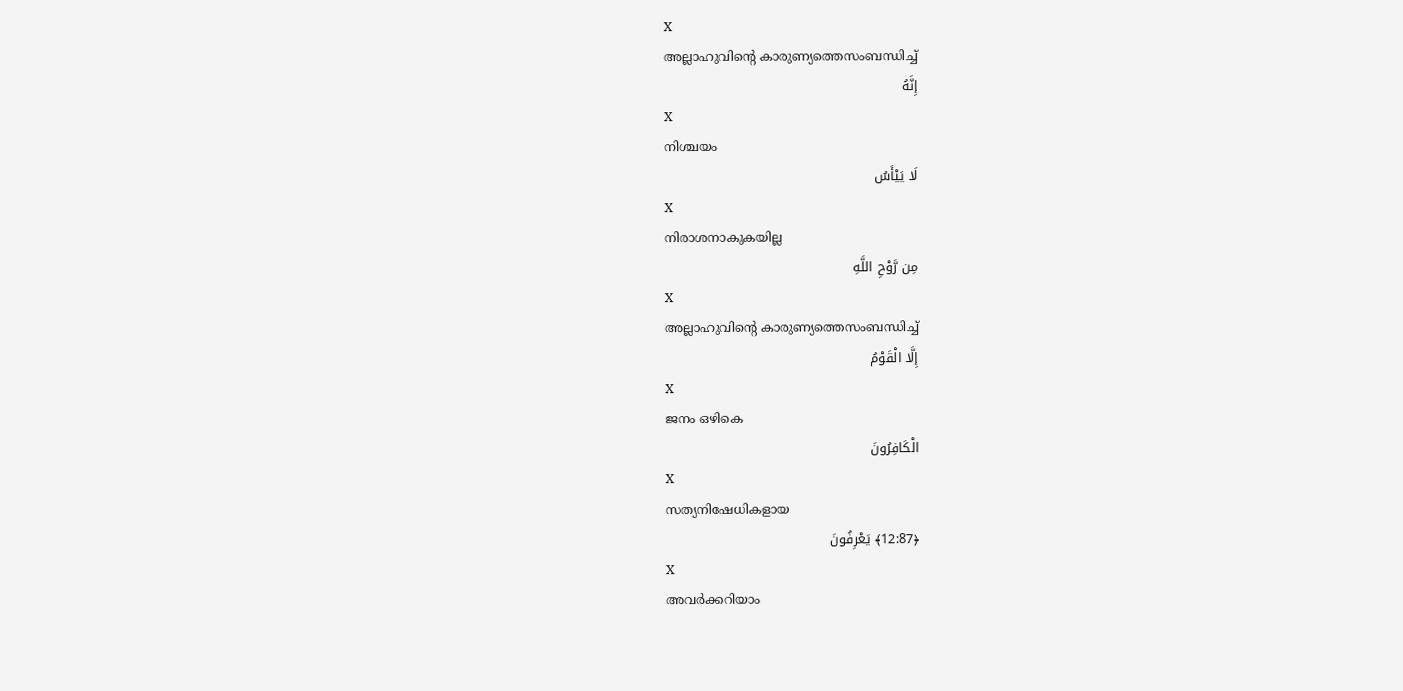X
അല്ലാഹുവിന്റെ കാരുണ്യത്തെസംബന്ധിച്ച്
إِنَّهُ
X
നിശ്ചയം
لَا يَيْأَسُ
X
നിരാശനാകുകയില്ല
مِن رَّوْحِ اللَّهِ
X
അല്ലാഹുവിന്റെ കാരുണ്യത്തെസംബന്ധിച്ച്
إِلَّا الْقَوْمُ
X
ജനം ഒഴികെ
الْكَافِرُونَ
X
സത്യനിഷേധികളായ
﴿12:87﴾ يَعْرِفُونَ
X
അവര്‍ക്കറിയാം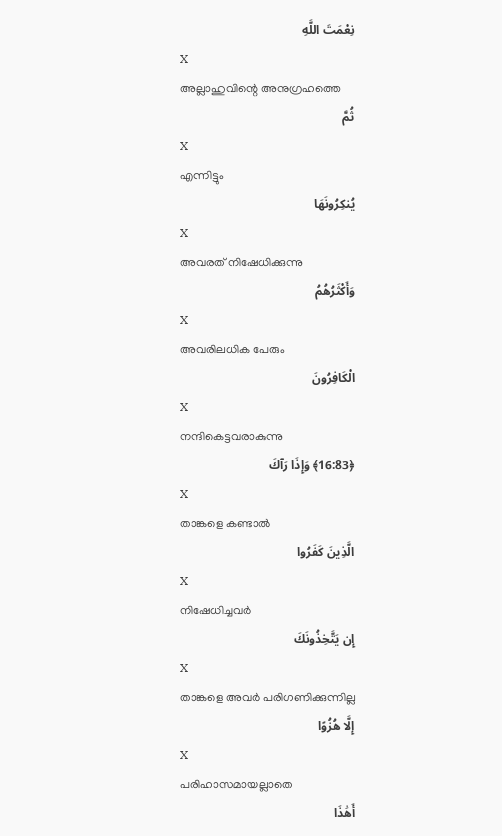نِعْمَتَ اللَّهِ
X
അല്ലാഹുവിന്റെ അനുഗ്രഹത്തെ
ثُمَّ
X
എന്നിട്ടും
يُنكِرُونَهَا
X
അവരത് നിഷേധിക്കുന്നു
وَأَكْثَرُهُمُ
X
അവരിലധിക പേരും
الْكَافِرُونَ
X
നന്ദികെട്ടവരാകുന്നു
﴿16:83﴾ وَإِذَا رَآكَ
X
താങ്കളെ കണ്ടാല്‍
الَّذِينَ كَفَرُوا
X
നിഷേധിച്ചവര്‍
إِن يَتَّخِذُونَكَ
X
താങ്കളെ അവര്‍ പരിഗണിക്കുന്നില്ല
إِلَّا هُزُوًا
X
പരിഹാസമായല്ലാതെ
أَهَٰذَا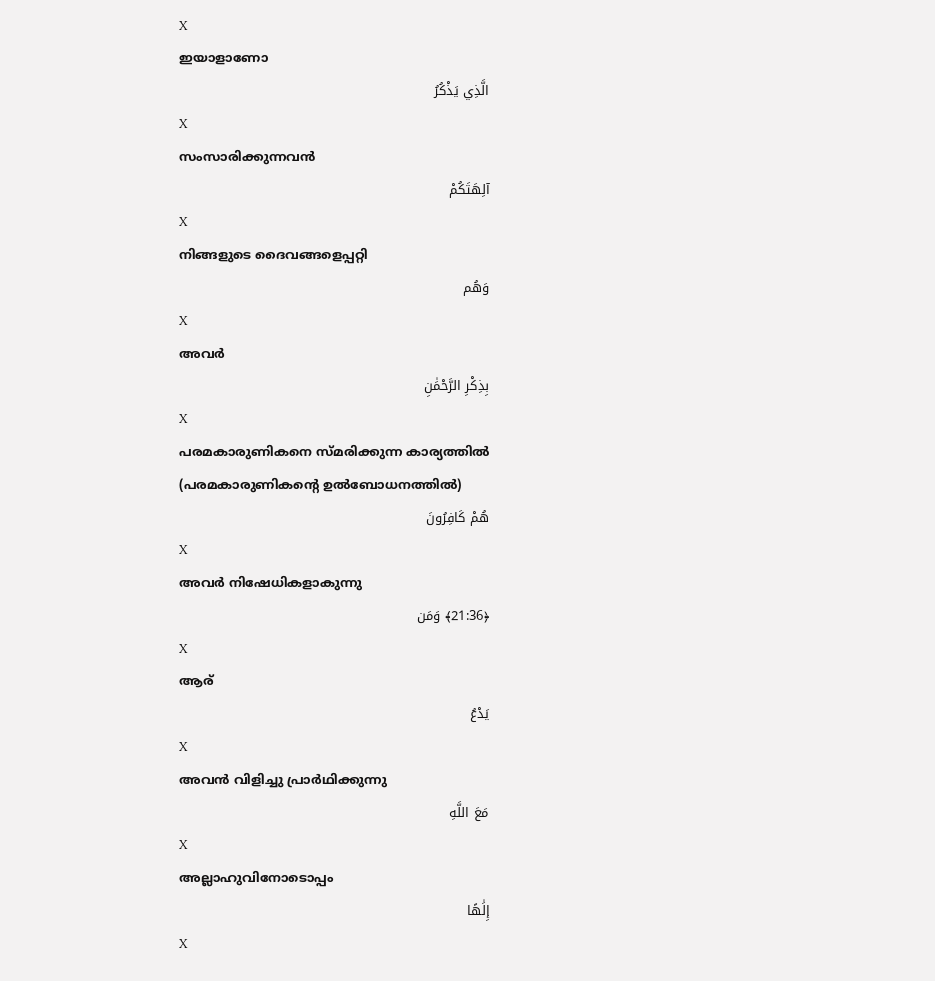X
ഇയാളാണോ
الَّذِي يَذْكُرُ
X
സംസാരിക്കുന്നവന്‍
آلِهَتَكُمْ
X
നിങ്ങളുടെ ദൈവങ്ങളെപ്പറ്റി
وَهُم
X
അവര്‍
بِذِكْرِ الرَّحْمَٰنِ
X
പരമകാരുണികനെ സ്മരിക്കുന്ന കാര്യത്തില്‍ (പരമകാരുണികന്റെ ഉല്‍ബോധനത്തില്‍)
هُمْ كَافِرُونَ
X
അവര്‍ നിഷേധികളാകുന്നു
﴿21:36﴾ وَمَن
X
ആര്
يَدْعُ
X
അവന്‍ വിളിച്ചു പ്രാര്‍ഥിക്കുന്നു
مَعَ اللَّهِ
X
അല്ലാഹുവിനോടൊപ്പം
إِلَٰهًا
X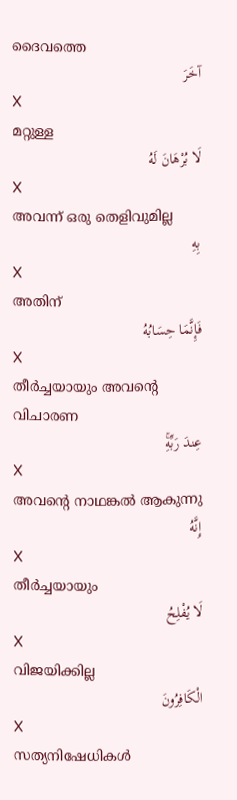ദൈവത്തെ
آخَرَ
X
മറ്റുള്ള
لَا بُرْهَانَ لَهُ
X
അവന്ന് ഒരു തെളിവുമില്ല
بِهِ
X
അതിന്
فَإِنَّمَا حِسَابُهُ
X
തീര്‍ച്ചയായും അവന്റെ വിചാരണ
عِندَ رَبِّهِۚ
X
അവന്റെ നാഥങ്കല്‍ ആകുന്നു
إِنَّهُ
X
തീര്‍ച്ചയായും
لَا يُفْلِحُ
X
വിജയിക്കില്ല
الْكَافِرُونَ
X
സത്യനിഷേധികള്‍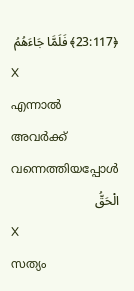﴿23:117﴾ فَلَمَّا جَاءَهُمُ
X
എന്നാല്‍ അവര്‍ക്ക് വന്നെത്തിയപ്പോള്‍
الْحَقُّ
X
സത്യം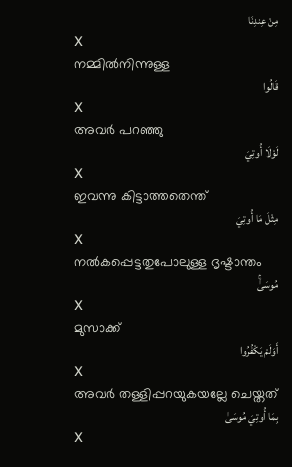مِنْ عِندِنَا
X
നമ്മില്‍നിന്നുള്ള
قَالُوا
X
അവര്‍ പറഞ്ഞു
لَوْلَا أُوتِيَ
X
ഇവന്നു കിട്ടാത്തതെന്ത്
مِثْلَ مَا أُوتِيَ
X
നല്‍കപ്പെട്ടതുപോലുള്ള ദൃഷ്ടാന്തം
مُوسَىٰۚ
X
മുസാക്ക്
أَوَلَمْ يَكْفُرُوا
X
അവര്‍ തള്ളിപ്പറയുകയല്ലേ ചെയ്തത്
بِمَا أُوتِيَ مُوسَىٰ
X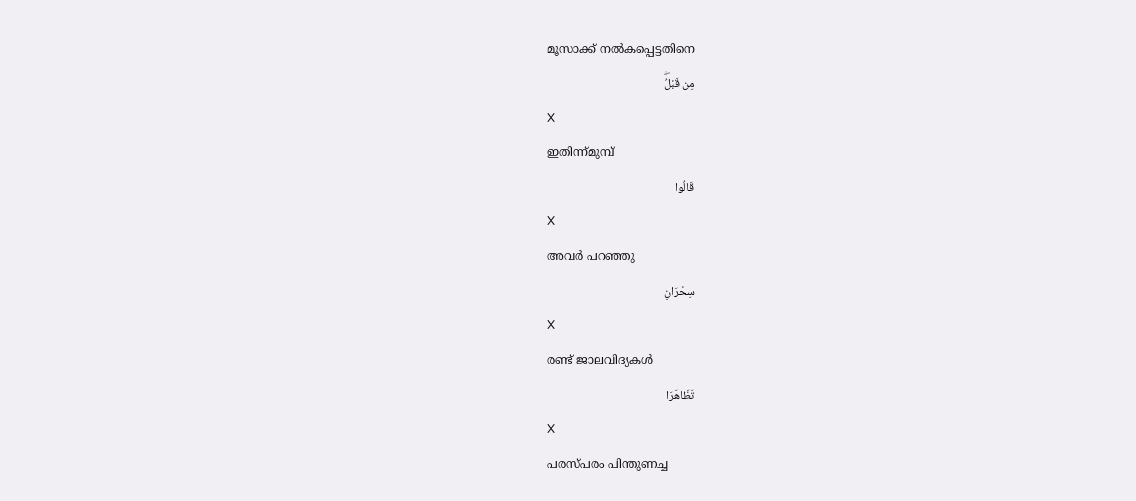മൂസാക്ക് നല്‍കപ്പെട്ടതിനെ
مِن قَبْلُۖ
X
ഇതിന്ന്മുമ്പ്
قَالُوا
X
അവര്‍ പറഞ്ഞു
سِحْرَانِ
X
രണ്ട് ജാലവിദ്യകള്‍
تَظَاهَرَا
X
പരസ്പരം പിന്തുണച്ച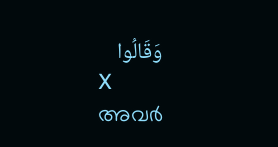وَقَالُوا
X
അവര്‍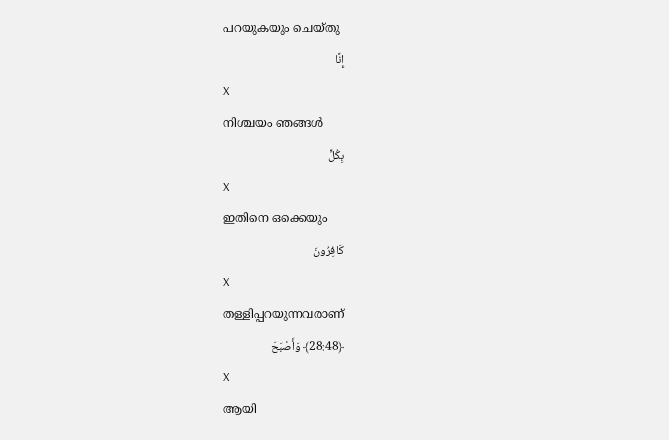പറയുകയും ചെയ്തു
إِنَّا
X
നിശ്ചയം ഞങ്ങള്‍
بِكُلٍّ
X
ഇതിനെ ഒക്കെയും
كَافِرُونَ
X
തള്ളിപ്പറയുന്നവരാണ്
﴿28:48﴾ وَأَصْبَحَ
X
ആയി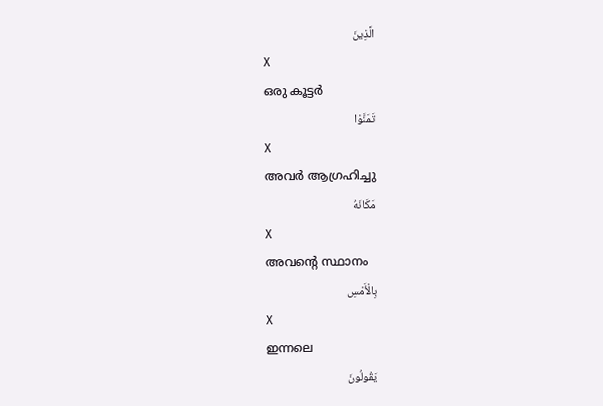الَّذِينَ
X
ഒരു കൂട്ടര്‍
تَمَنَّوْا
X
അവര്‍ ആഗ്രഹിച്ചു
مَكَانَهُ
X
അവന്റെ സ്ഥാനം
بِالْأَمْسِ
X
ഇന്നലെ
يَقُولُونَ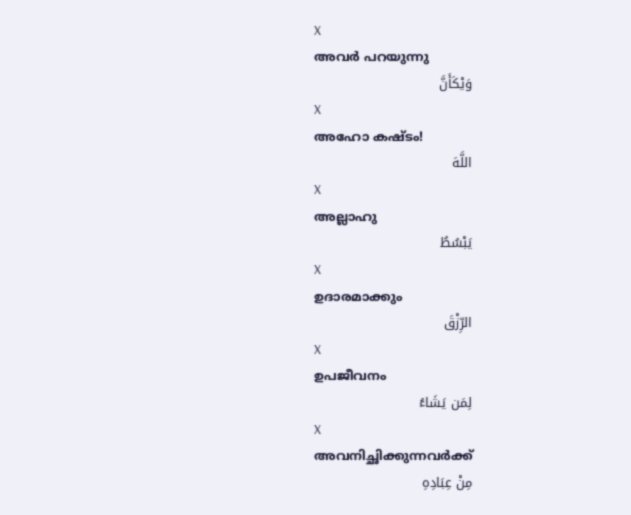X
അവര്‍ പറയുന്നു
وَيْكَأَنَّ
X
അഹോ കഷ്ടം!
اللَّهَ
X
അല്ലാഹു
يَبْسُطُ
X
ഉദാരമാക്കും
الرِّزْقَ
X
ഉപജീവനം
لِمَن يَشَاءُ
X
അവനിച്ഛിക്കുന്നവര്‍ക്ക്
مِنْ عِبَادِهِ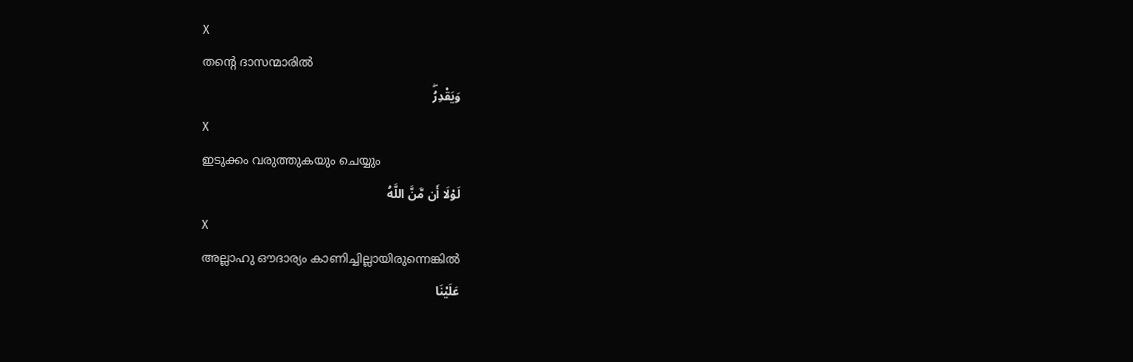X
തന്റെ ദാസന്മാരില്‍
وَيَقْدِرُۖ
X
ഇടുക്കം വരുത്തുകയും ചെയ്യും
لَوْلَا أَن مَّنَّ اللَّهُ
X
അല്ലാഹു ഔദാര്യം കാണിച്ചില്ലായിരുന്നെങ്കില്‍
عَلَيْنَا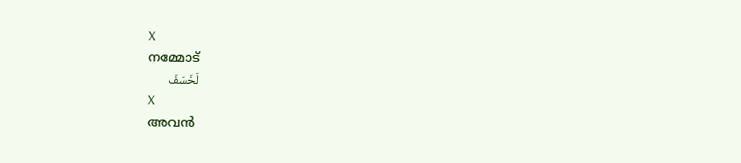X
നമ്മോട്
لَخَسَفَ
X
അവന്‍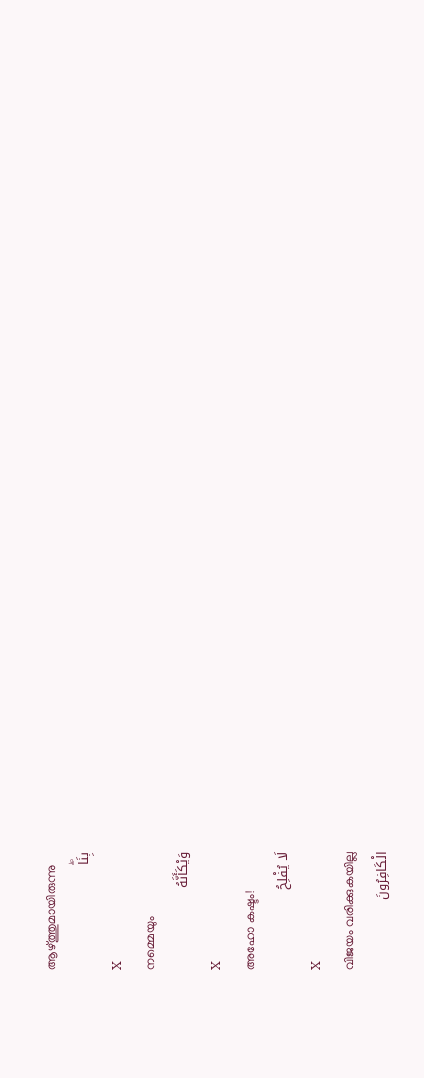ആഴ്ത്തുമായിരുന്നു
بِنَاۖ
X
നമ്മെയും
وَيْكَأَنَّهُ
X
അഹോ കഷ്ടം!
لَا يُفْلِحُ
X
വിജയം വരിക്കുകയില്ല
الْكَافِرُونَ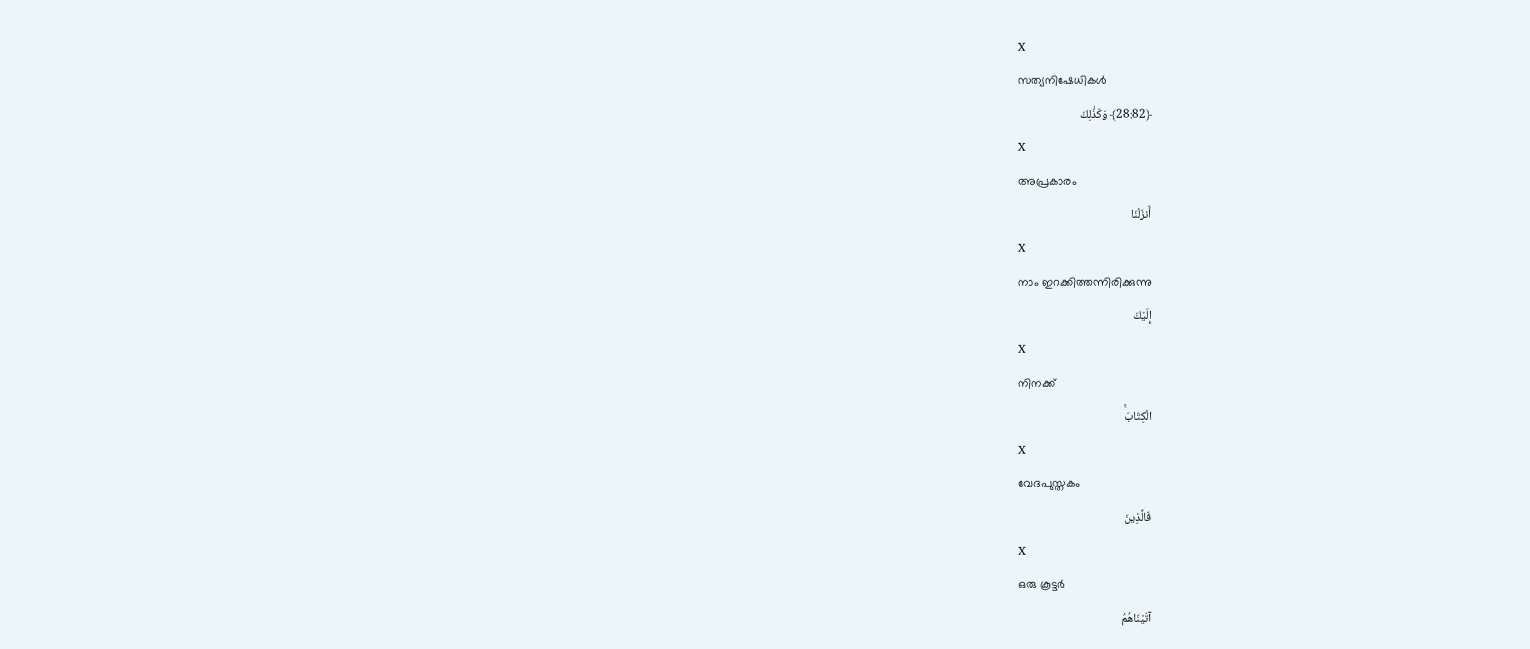X
സത്യനിഷേധികള്‍
﴿28:82﴾ وَكَذَٰلِكَ
X
അപ്രകാരം
أَنزَلْنَا
X
നാം ഇറക്കിത്തന്നിരിക്കുന്നു
إِلَيْكَ
X
നിനക്ക്
الْكِتَابَۚ
X
വേദപുസ്തകം
فَالَّذِينَ
X
ഒരു കൂട്ടര്‍
آتَيْنَاهُمُ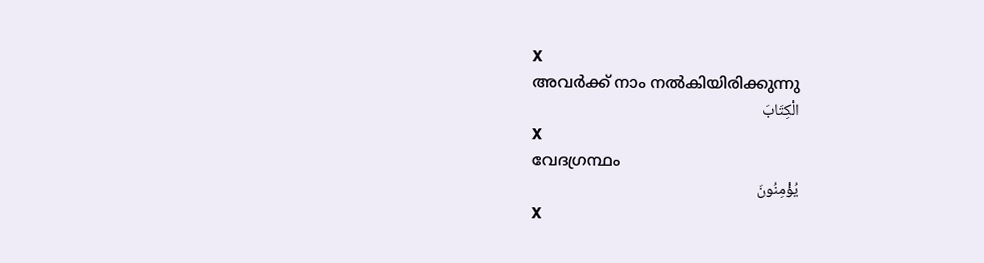X
അവര്‍ക്ക് നാം നല്‍കിയിരിക്കുന്നു
الْكِتَابَ
X
വേദഗ്രന്ഥം
يُؤْمِنُونَ
X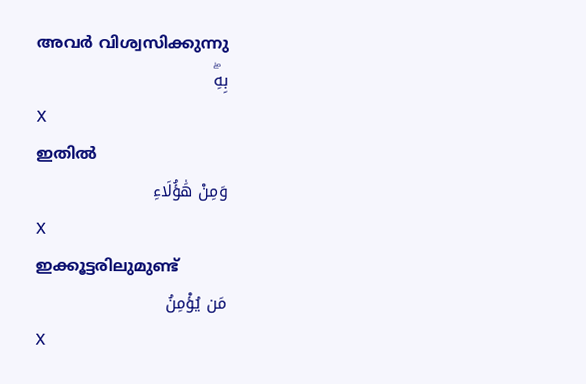അവര്‍ വിശ്വസിക്കുന്നു
بِهِۖ
X
ഇതില്‍
وَمِنْ هَٰؤُلَاءِ
X
ഇക്കൂട്ടരിലുമുണ്ട്
مَن يُؤْمِنُ
X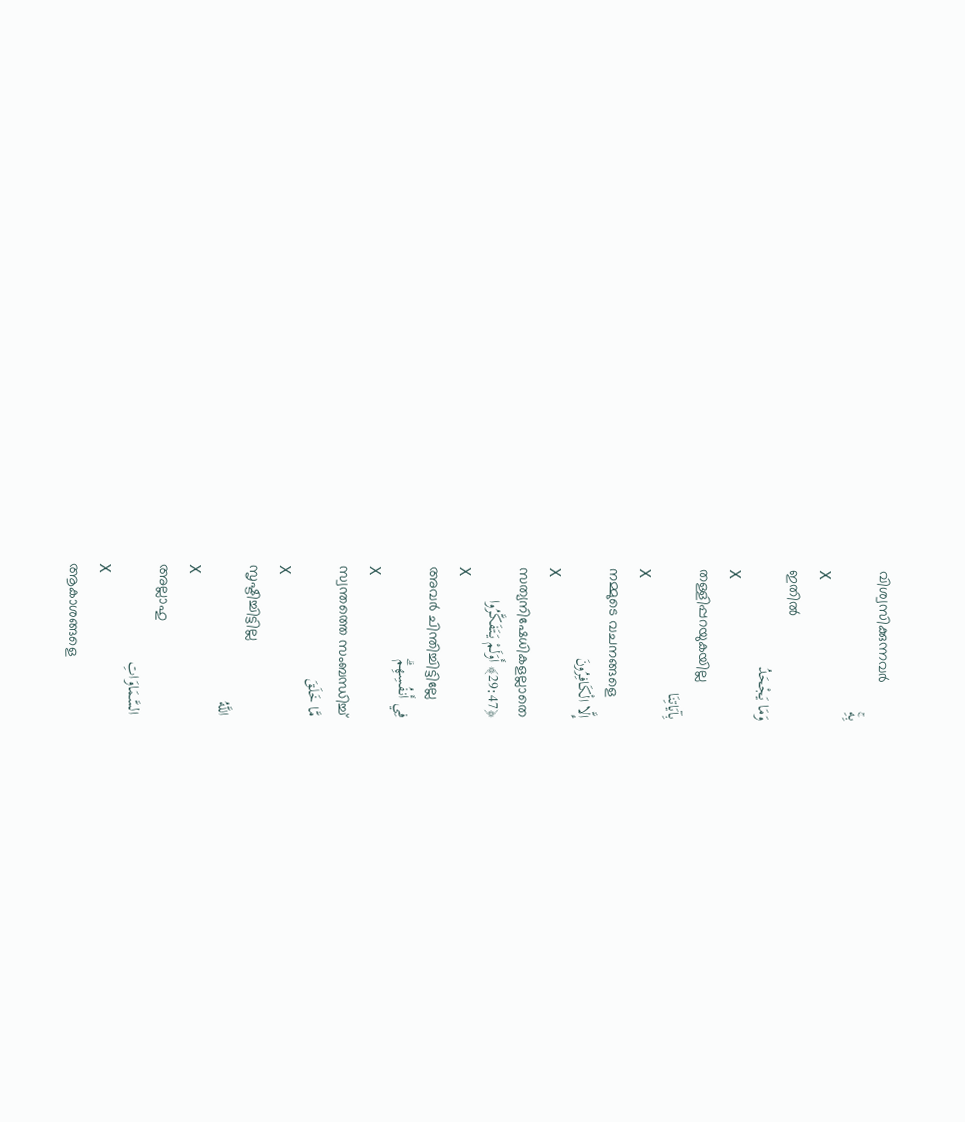വിശ്വസിക്കുന്നവര്‍
بِهِۚ
X
ഇതില്‍
وَمَا يَجْحَدُ
X
തള്ളിപ്പറയുകയില്ല
بِآيَاتِنَا
X
നമ്മുടെ വചനങ്ങളെ
إِلَّا الْكَافِرُونَ
X
സത്യനിഷേധികളല്ലാതെ
﴿29:47﴾ أَوَلَمْ يَتَفَكَّرُوا
X
അവര്‍ ചിന്തിച്ചിട്ടില്ലേ
فِي أَنفُسِهِمۗ
X
സ്വന്തത്തെ സംബന്ധിച്ച്
مَّا خَلَقَ
X
സൃഷ്ടിച്ചിട്ടില്ല
اللَّهُ
X
അല്ലാഹു
السَّمَاوَاتِ
X
ആകാശങ്ങളെ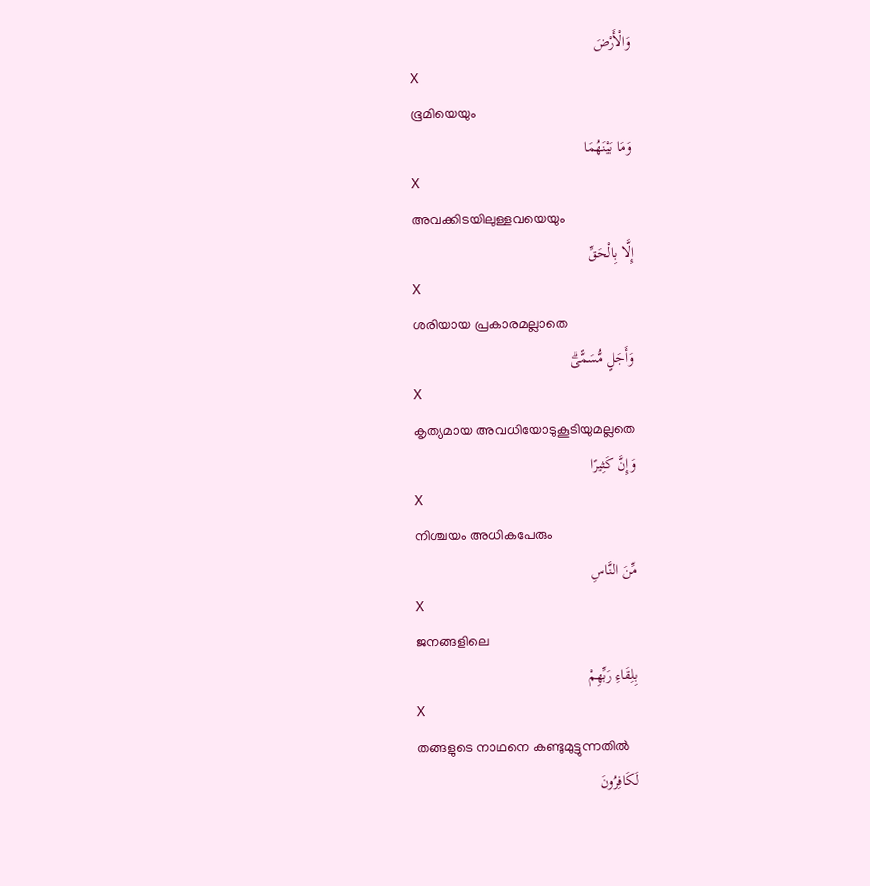وَالْأَرْضَ
X
ഭൂമിയെയും
وَمَا بَيْنَهُمَا
X
അവക്കിടയിലുള്ളവയെയും
إِلَّا بِالْحَقِّ
X
ശരിയായ പ്രകാരമല്ലാതെ
وَأَجَلٍ مُّسَمًّىۗ
X
കൃത്യമായ അവധിയോടുകൂടിയുമല്ലതെ
وَإِنَّ كَثِيرًا
X
നിശ്ചയം അധികപേരും
مِّنَ النَّاسِ
X
ജനങ്ങളിലെ
بِلِقَاءِ رَبِّهِمْ
X
തങ്ങളുടെ നാഥനെ കണ്ടുമുട്ടുന്നതില്‍
لَكَافِرُونَ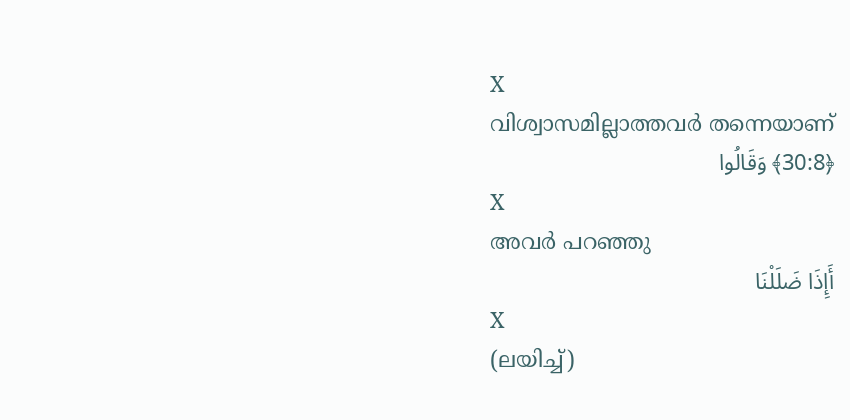X
വിശ്വാസമില്ലാത്തവര്‍ തന്നെയാണ്
﴿30:8﴾ وَقَالُوا
X
അവര്‍ പറഞ്ഞു
أَإِذَا ضَلَلْنَا
X
(ലയിച്ച്)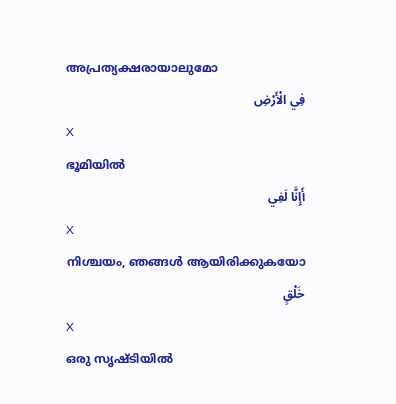അപ്രത്യക്ഷരായാലുമോ
فِي الْأَرْضِ
X
ഭൂമിയില്‍
أَإِنَّا لَفِي
X
നിശ്ചയം, ഞങ്ങള്‍ ആയിരിക്കുകയോ
خَلْقٍ
X
ഒരു സൃഷ്ടിയില്‍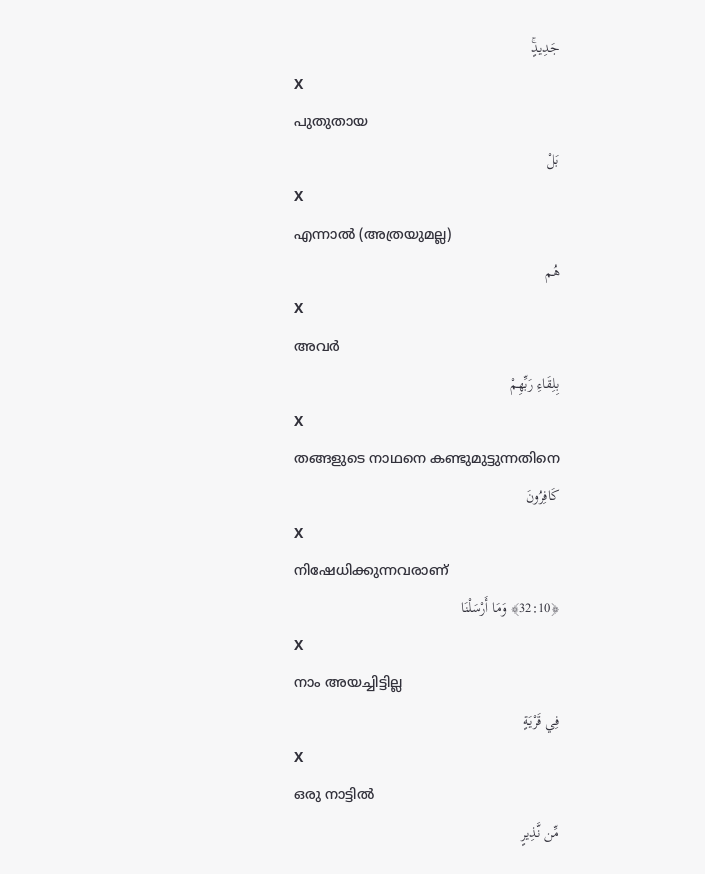جَدِيدٍۚ
X
പുതുതായ
بَلْ
X
എന്നാല്‍ (അത്രയുമല്ല)
هُم
X
അവര്‍
بِلِقَاءِ رَبِّهِمْ
X
തങ്ങളുടെ നാഥനെ കണ്ടുമുട്ടുന്നതിനെ
كَافِرُونَ
X
നിഷേധിക്കുന്നവരാണ്
﴿32:10﴾ وَمَا أَرْسَلْنَا
X
നാം അയച്ചിട്ടില്ല
فِي قَرْيَةٍ
X
ഒരു നാട്ടില്‍
مِّن نَّذِيرٍ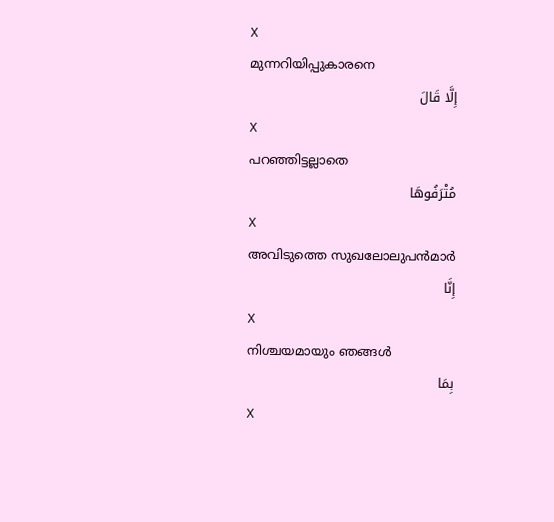X
മുന്നറിയിപ്പുകാരനെ
إِلَّا قَالَ
X
പറഞ്ഞിട്ടല്ലാതെ
مُتْرَفُوهَا
X
അവിടുത്തെ സുഖലോലുപന്‍മാര്‍
إِنَّا
X
നിശ്ചയമായും ഞങ്ങള്‍
بِمَا
X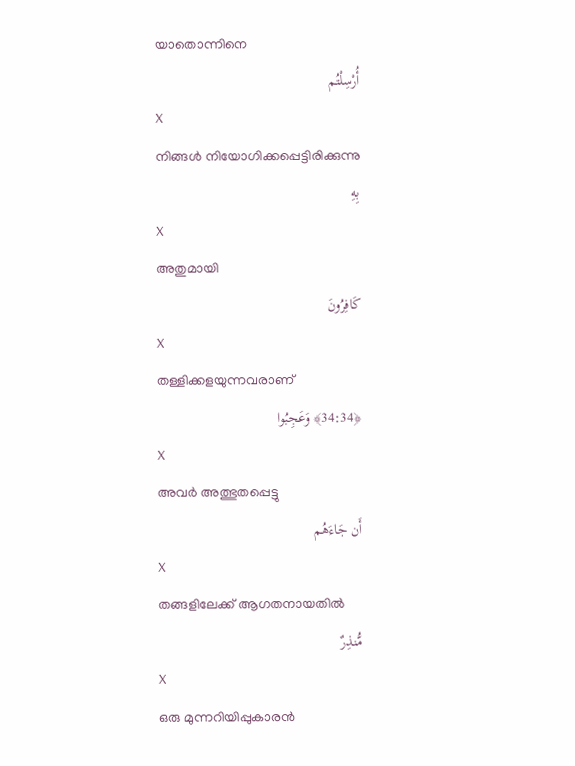യാതൊന്നിനെ
أُرْسِلْتُم
X
നിങ്ങള്‍ നിയോഗിക്കപ്പെട്ടിരിക്കുന്നു
بِهِ
X
അതുമായി
كَافِرُونَ
X
തള്ളിക്കളയുന്നവരാണ്
﴿34:34﴾ وَعَجِبُوا
X
അവര്‍ അത്ഭുതപ്പെട്ടു
أَن جَاءَهُم
X
തങ്ങളിലേക്ക് ആഗതനായതില്‍
مُّنذِرٌ
X
ഒരു മുന്നറിയിപ്പുകാരന്‍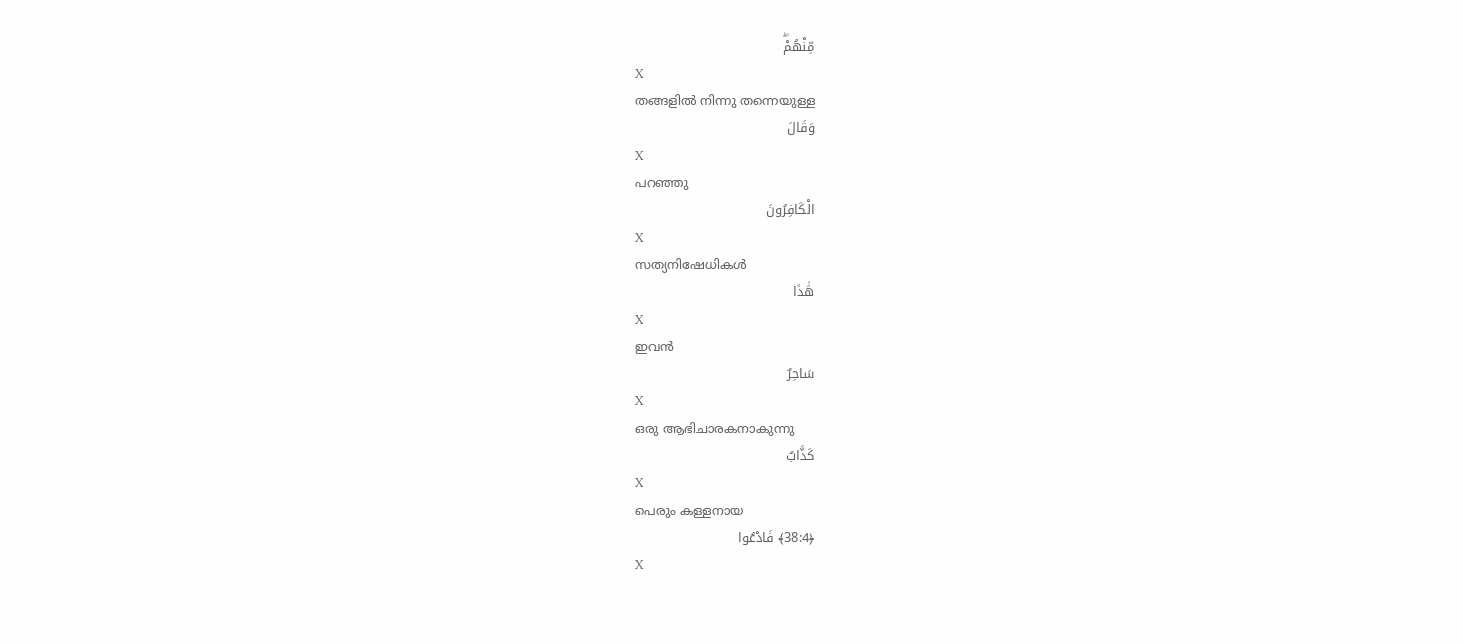مِّنْهُمْۖ
X
തങ്ങളില്‍ നിന്നു തന്നെയുള്ള
وَقَالَ
X
പറഞ്ഞു
الْكَافِرُونَ
X
സത്യനിഷേധികള്‍
هَٰذَا
X
ഇവന്‍
سَاحِرٌ
X
ഒരു ആഭിചാരകനാകുന്നു
كَذَّابٌ
X
പെരും കള്ളനായ
﴿38:4﴾ فَادْعُوا
X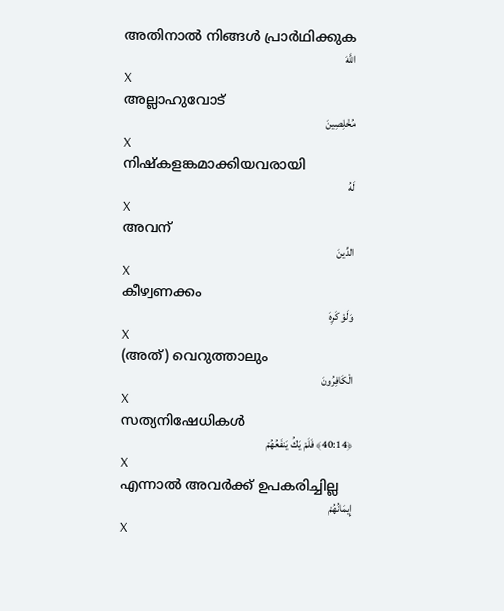അതിനാല്‍ നിങ്ങള്‍ പ്രാര്‍ഥിക്കുക
اللَّهَ
X
അല്ലാഹുവോട്
مُخْلِصِينَ
X
നിഷ്കളങ്കമാക്കിയവരായി
لَهُ
X
അവന്
الدِّينَ
X
കീഴ്വണക്കം
وَلَوْ كَرِهَ
X
(അത്) വെറുത്താലും
الْكَافِرُونَ
X
സത്യനിഷേധികള്‍
﴿40:14﴾ فَلَمْ يَكُ يَنفَعُهُمْ
X
എന്നാല്‍ അവര്‍ക്ക് ഉപകരിച്ചില്ല
إِيمَانُهُمْ
X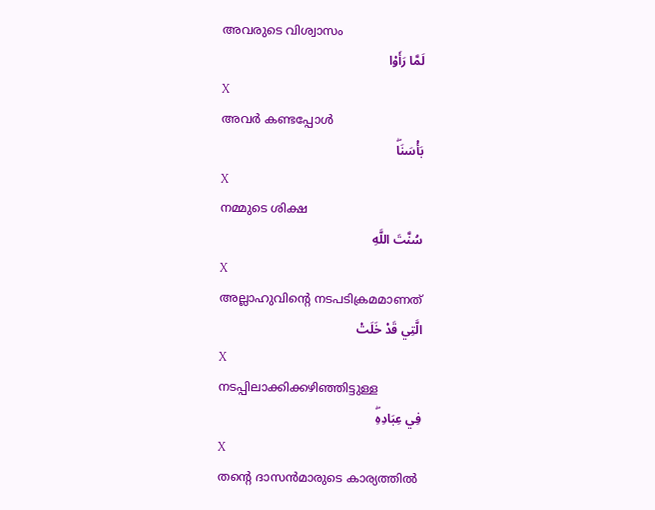അവരുടെ വിശ്വാസം
لَمَّا رَأَوْا
X
അവര്‍ കണ്ടപ്പോള്‍
بَأْسَنَاۖ
X
നമ്മുടെ ശിക്ഷ
سُنَّتَ اللَّهِ
X
അല്ലാഹുവിന്റെ നടപടിക്രമമാണത്
الَّتِي قَدْ خَلَتْ
X
നടപ്പിലാക്കിക്കഴിഞ്ഞിട്ടുള്ള
فِي عِبَادِهِۖ
X
തന്റെ ദാസന്‍മാരുടെ കാര്യത്തില്‍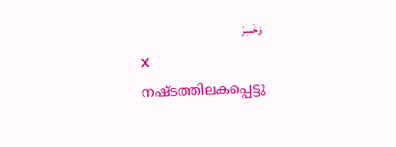وَخَسِرَ
X
നഷ്ടത്തിലകപ്പെട്ടു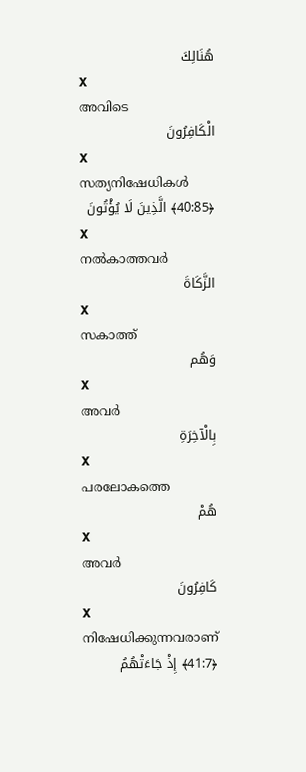هُنَالِكَ
X
അവിടെ
الْكَافِرُونَ
X
സത്യനിഷേധികള്‍
﴿40:85﴾ الَّذِينَ لَا يُؤْتُونَ
X
നല്‍കാത്തവര്‍
الزَّكَاةَ
X
സകാത്ത്
وَهُم
X
അവര്‍
بِالْآخِرَةِ
X
പരലോകത്തെ
هُمْ
X
അവര്‍
كَافِرُونَ
X
നിഷേധിക്കുന്നവരാണ്
﴿41:7﴾ إِذْ جَاءَتْهُمُ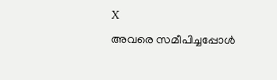X
അവരെ സമീപിച്ചപ്പോള്‍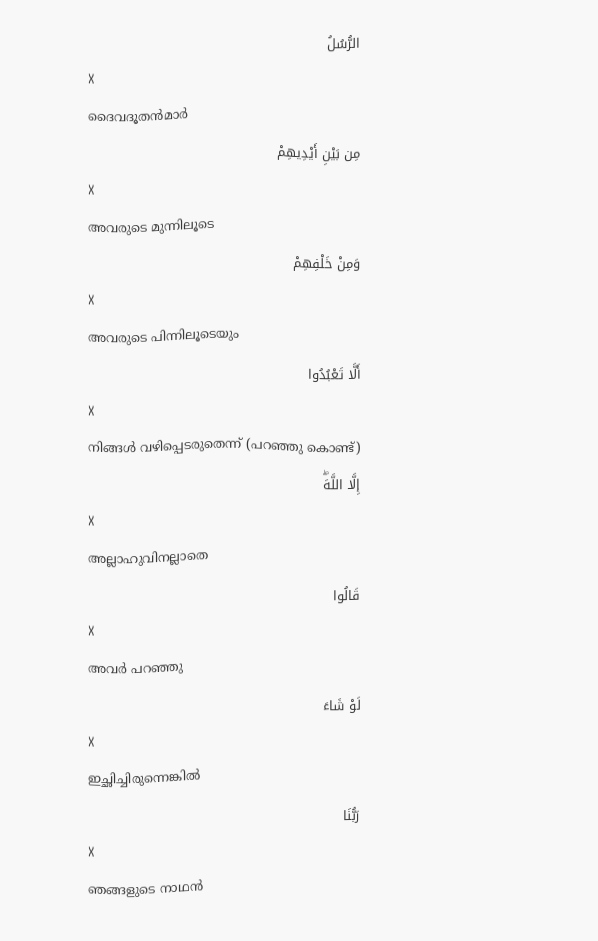الرُّسُلُ
X
ദൈവദൂതന്‍മാര്‍
مِن بَيْنِ أَيْدِيهِمْ
X
അവരുടെ മുന്നിലൂടെ
وَمِنْ خَلْفِهِمْ
X
അവരുടെ പിന്നിലൂടെയും
أَلَّا تَعْبُدُوا
X
നിങ്ങള്‍ വഴിപ്പെടരുതെന്ന് (പറഞ്ഞു കൊണ്ട്)
إِلَّا اللَّهَۖ
X
അല്ലാഹുവിനല്ലാതെ
قَالُوا
X
അവര്‍ പറഞ്ഞു
لَوْ شَاءَ
X
ഇച്ഛിച്ചിരുന്നെങ്കില്‍
رَبُّنَا
X
ഞങ്ങളുടെ നാഥന്‍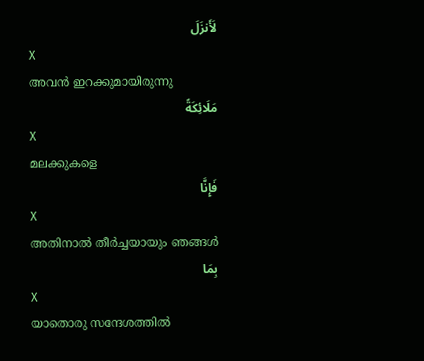لَأَنزَلَ
X
അവന്‍ ഇറക്കുമായിരുന്നു
مَلَائِكَةً
X
മലക്കുകളെ
فَإِنَّا
X
അതിനാല്‍ തീര്‍ച്ചയായും ഞങ്ങള്‍
بِمَا
X
യാതൊരു സന്ദേശത്തില്‍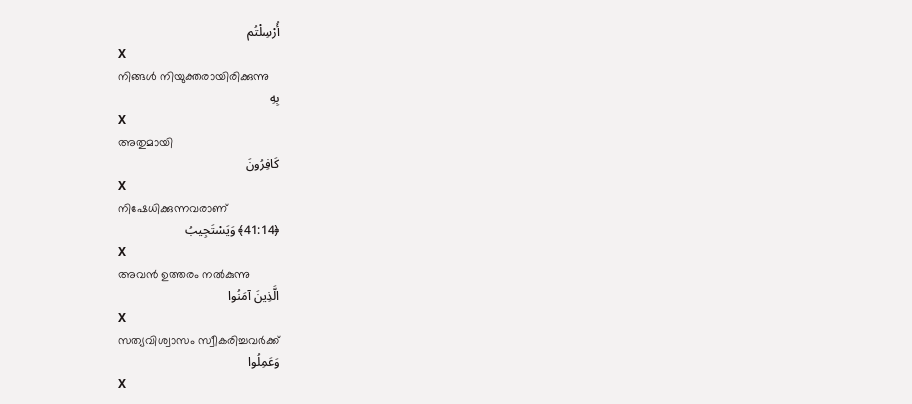أُرْسِلْتُم
X
നിങ്ങള്‍ നിയുക്തരായിരിക്കുന്നു
بِهِ
X
അതുമായി
كَافِرُونَ
X
നിഷേധിക്കുന്നവരാണ്
﴿41:14﴾ وَيَسْتَجِيبُ
X
അവന്‍ ഉത്തരം നല്‍കുന്നു
الَّذِينَ آمَنُوا
X
സത്യവിശ്വാസം സ്വീകരിച്ചവര്‍ക്ക്
وَعَمِلُوا
X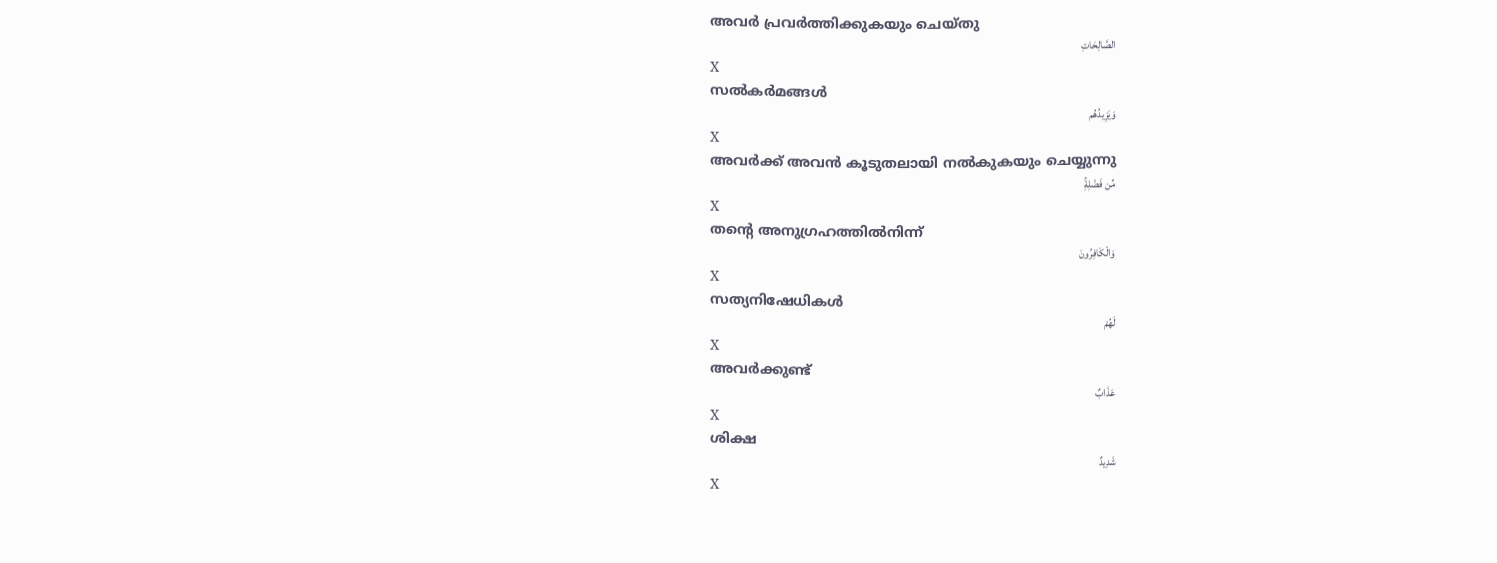അവര്‍ പ്രവര്‍ത്തിക്കുകയും ചെയ്തു
الصَّالِحَاتِ
X
സല്‍കര്‍മങ്ങള്‍
وَيَزِيدُهُم
X
അവര്‍ക്ക് അവന്‍ കൂടുതലായി നല്‍കുകയും ചെയ്യുന്നു
مِّن فَضْلِهِۚ
X
തന്റെ അനുഗ്രഹത്തില്‍നിന്ന്
وَالْكَافِرُونَ
X
സത്യനിഷേധികള്‍
لَهُمْ
X
അവര്‍ക്കുണ്ട്
عَذَابٌ
X
ശിക്ഷ
شَدِيدٌ
X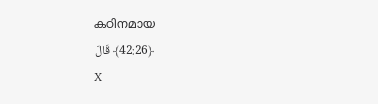കഠിനമായ
﴿42:26﴾ قَالَ
X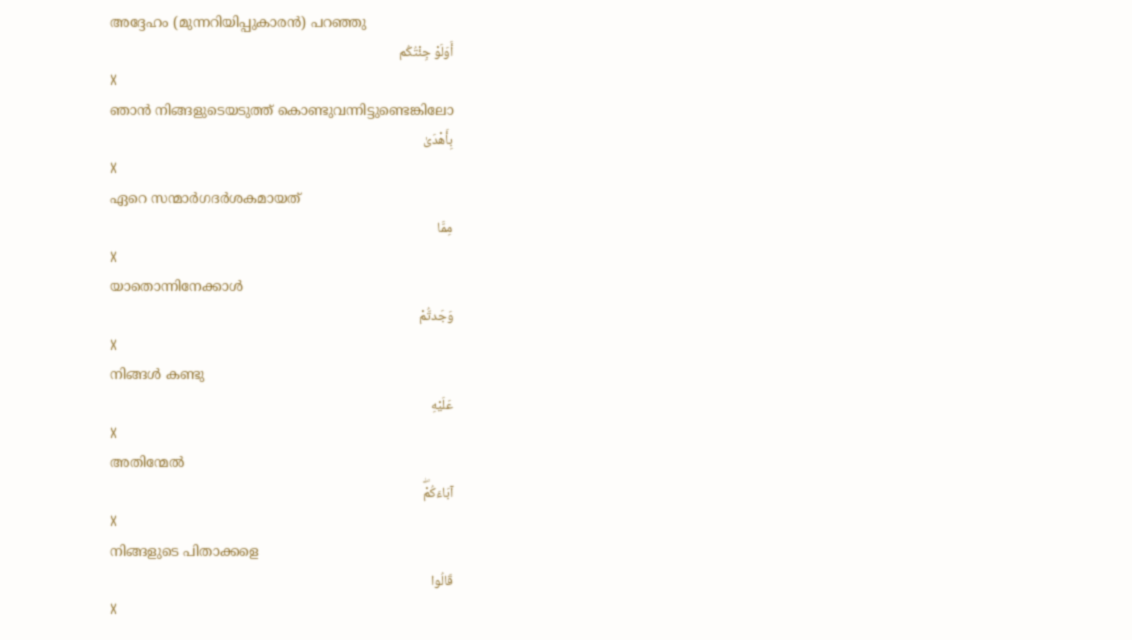അദ്ദേഹം (മുന്നറിയിപ്പുകാരന്‍) പറഞ്ഞു
أَوَلَوْ جِئْتُكُم
X
ഞാന്‍ നിങ്ങളുടെയടുത്ത് കൊണ്ടുവന്നിട്ടുണ്ടെങ്കിലോ
بِأَهْدَىٰ
X
ഏറെ സന്മാര്‍ഗദര്‍ശകമായത്
مِمَّا
X
യാതൊന്നിനേക്കാള്‍
وَجَدتُّمْ
X
നിങ്ങള്‍ കണ്ടു
عَلَيْهِ
X
അതിന്മേല്‍
آبَاءَكُمْۖ
X
നിങ്ങളുടെ പിതാക്കളെ
قَالُوا
X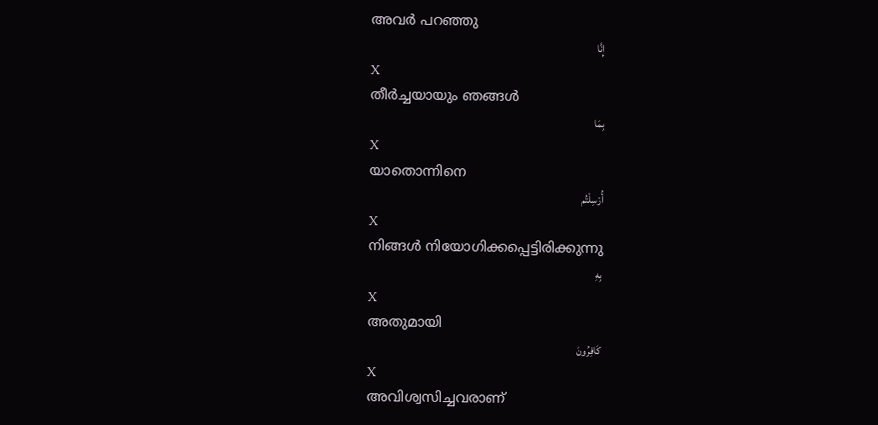അവര്‍ പറഞ്ഞു
إِنَّا
X
തീര്‍ച്ചയായും ഞങ്ങള്‍
بِمَا
X
യാതൊന്നിനെ
أُرْسِلْتُم
X
നിങ്ങള്‍ നിയോഗിക്കപ്പെട്ടിരിക്കുന്നു
بِهِ
X
അതുമായി
كَافِرُونَ
X
അവിശ്വസിച്ചവരാണ്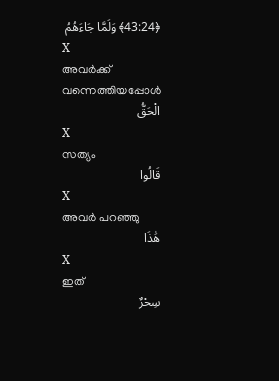﴿43:24﴾ وَلَمَّا جَاءَهُمُ
X
അവര്‍ക്ക് വന്നെത്തിയപ്പോള്‍
الْحَقُّ
X
സത്യം
قَالُوا
X
അവര്‍ പറഞ്ഞു
هَٰذَا
X
ഇത്
سِحْرٌ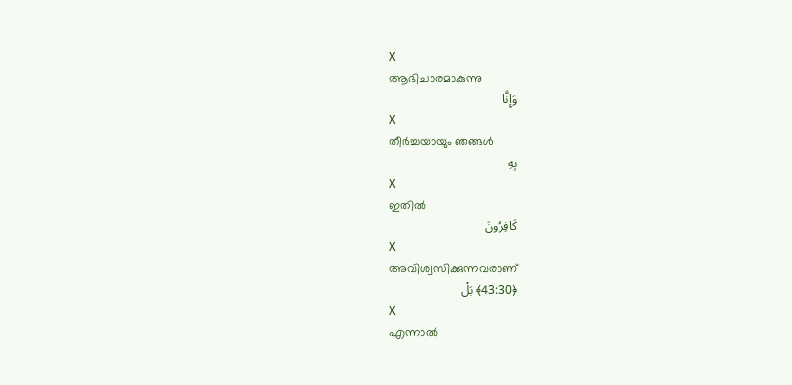X
ആഭിചാരമാകുന്നു
وَإِنَّا
X
തീര്‍ച്ചയായും ഞങ്ങള്‍
بِهِ
X
ഇതില്‍
كَافِرُونَ
X
അവിശ്വസിക്കുന്നവരാണ്
﴿43:30﴾ بَلْ
X
എന്നാല്‍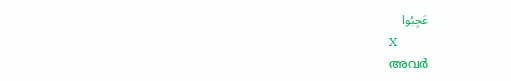عَجِبُوا
X
അവര്‍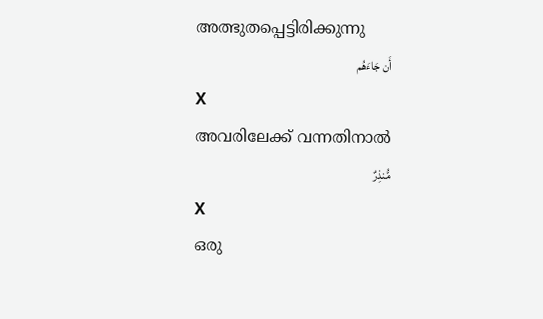അത്ഭുതപ്പെട്ടിരിക്കുന്നു
أَن جَاءَهُم
X
അവരിലേക്ക് വന്നതിനാല്‍
مُّنذِرٌ
X
ഒരു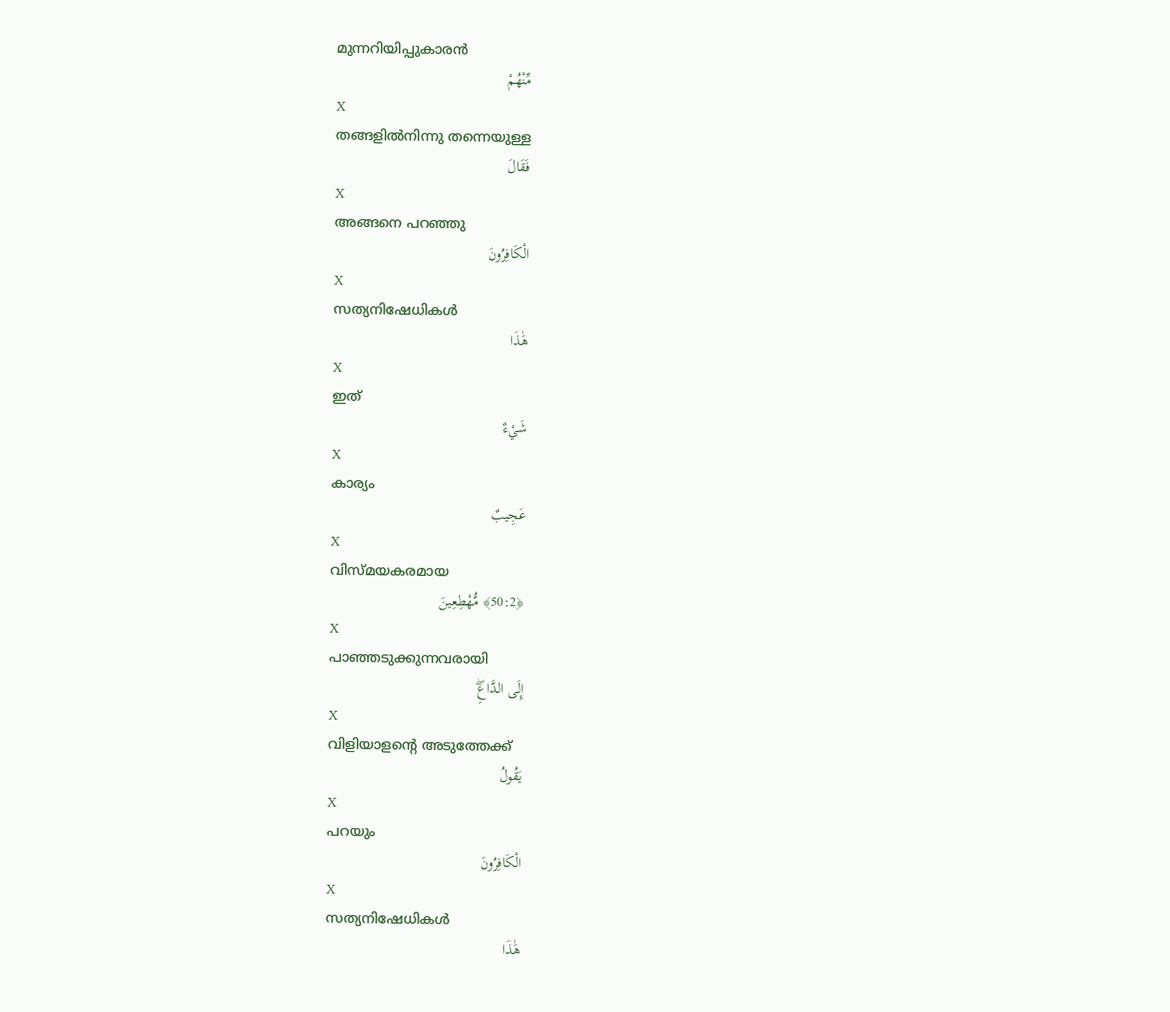മുന്നറിയിപ്പുകാരന്‍
مِّنْهُمْ
X
തങ്ങളില്‍നിന്നു തന്നെയുള്ള
فَقَالَ
X
അങ്ങനെ പറഞ്ഞു
الْكَافِرُونَ
X
സത്യനിഷേധികള്‍
هَٰذَا
X
ഇത്
شَيْءٌ
X
കാര്യം
عَجِيبٌ
X
വിസ്മയകരമായ
﴿50:2﴾ مُّهْطِعِينَ
X
പാഞ്ഞടുക്കുന്നവരായി
إِلَى الدَّاعِۖ
X
വിളിയാളന്റെ അടുത്തേക്ക്
يَقُولُ
X
പറയും
الْكَافِرُونَ
X
സത്യനിഷേധികള്‍
هَٰذَا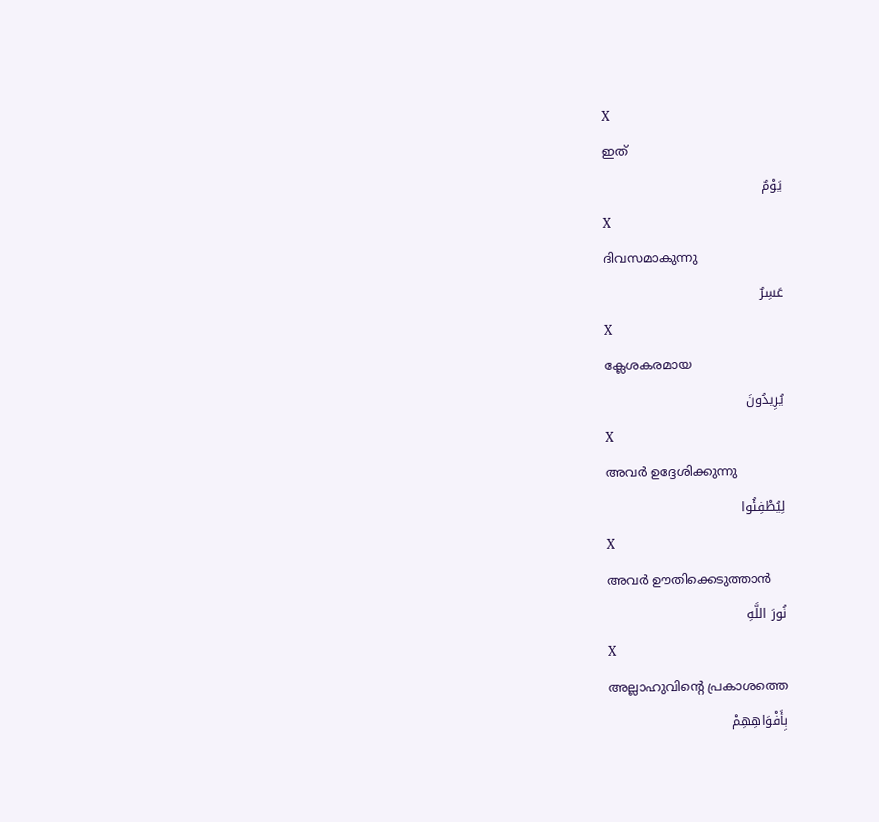X
ഇത്
يَوْمٌ
X
ദിവസമാകുന്നു
عَسِرٌ
X
ക്ലേശകരമായ
يُرِيدُونَ
X
അവര്‍ ഉദ്ദേശിക്കുന്നു
لِيُطْفِئُوا
X
അവര്‍ ഊതിക്കെടുത്താന്‍
نُورَ اللَّهِ
X
അല്ലാഹുവിന്റെ പ്രകാശത്തെ
بِأَفْوَاهِهِمْ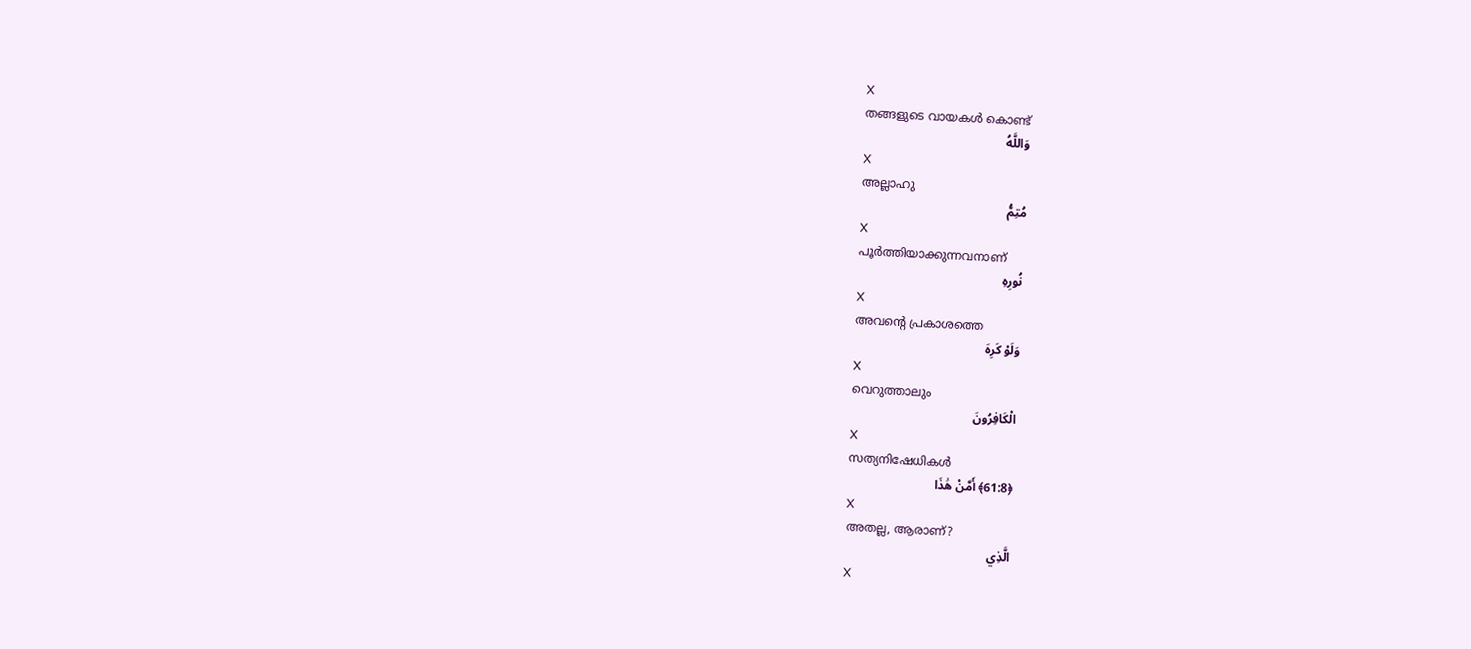X
തങ്ങളുടെ വായകള്‍ കൊണ്ട്
وَاللَّهُ
X
അല്ലാഹു
مُتِمُّ
X
പൂര്‍ത്തിയാക്കുന്നവനാണ്
نُورِهِ
X
അവന്റെ പ്രകാശത്തെ
وَلَوْ كَرِهَ
X
വെറുത്താലും
الْكَافِرُونَ
X
സത്യനിഷേധികള്‍
﴿61:8﴾ أَمَّنْ هَٰذَا
X
അതല്ല, ആരാണ്?
الَّذِي
X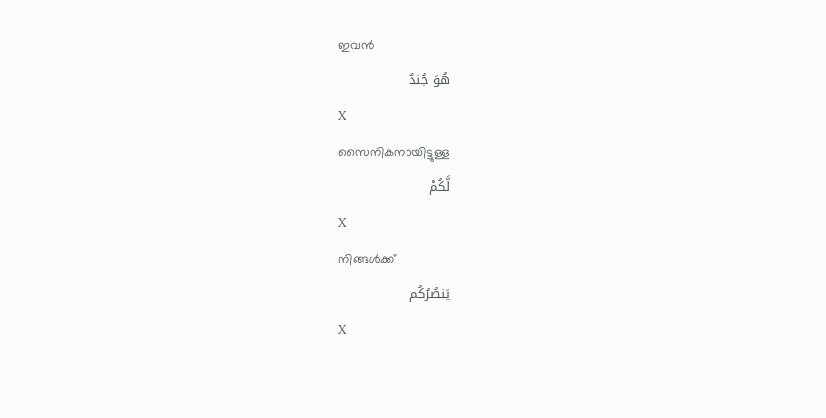ഇവന്‍
هُوَ جُندٌ
X
സൈനികനായിട്ടുള്ള
لَّكُمْ
X
നിങ്ങള്‍ക്ക്
يَنصُرُكُم
X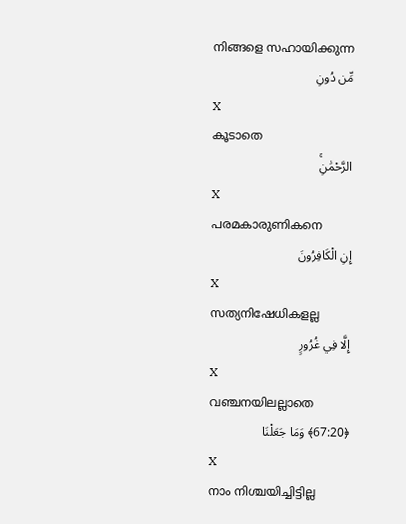നിങ്ങളെ സഹായിക്കുന്ന
مِّن دُونِ
X
കൂടാതെ
الرَّحْمَٰنِۚ
X
പരമകാരുണികനെ
إِنِ الْكَافِرُونَ
X
സത്യനിഷേധികളല്ല
إِلَّا فِي غُرُورٍ
X
വഞ്ചനയിലല്ലാതെ
﴿67:20﴾ وَمَا جَعَلْنَا
X
നാം നിശ്ചയിച്ചിട്ടില്ല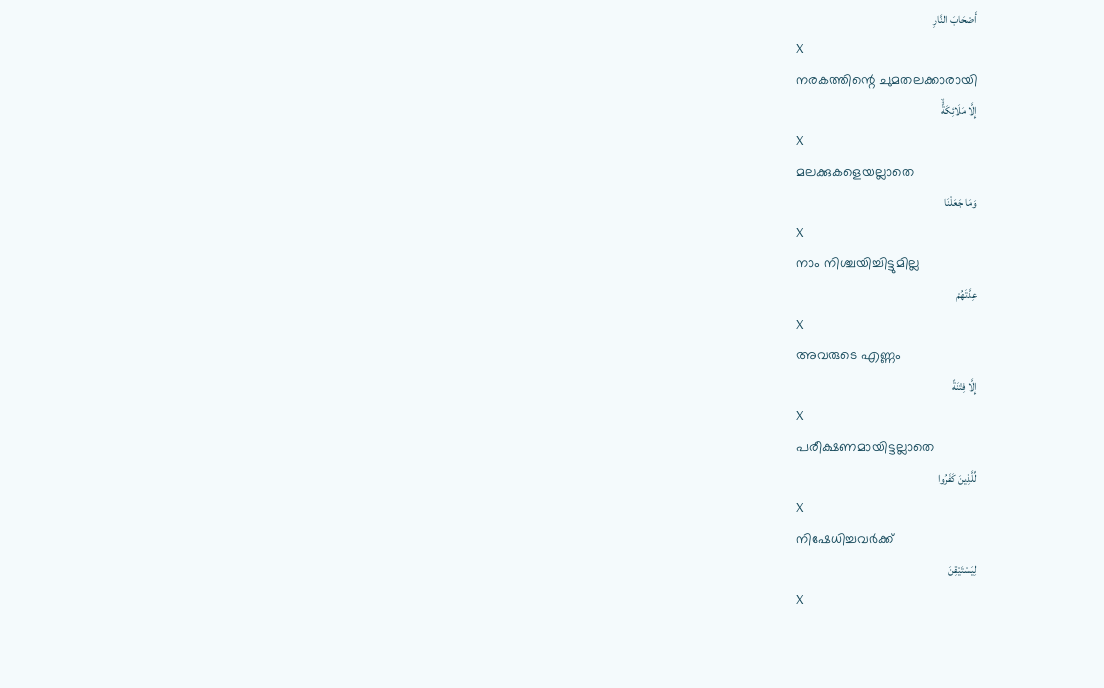أَصْحَابَ النَّارِ
X
നരകത്തിന്റെ ചുമതലക്കാരായി
إِلَّا مَلَائِكَةًۙ
X
മലക്കുകളെയല്ലാതെ
وَمَا جَعَلْنَا
X
നാം നിശ്ചയിച്ചിട്ടുമില്ല
عِدَّتَهُمْ
X
അവരുടെ എണ്ണം
إِلَّا فِتْنَةً
X
പരീക്ഷണമായിട്ടല്ലാതെ
لِّلَّذِينَ كَفَرُوا
X
നിഷേധിച്ചവര്‍ക്ക്
لِيَسْتَيْقِنَ
X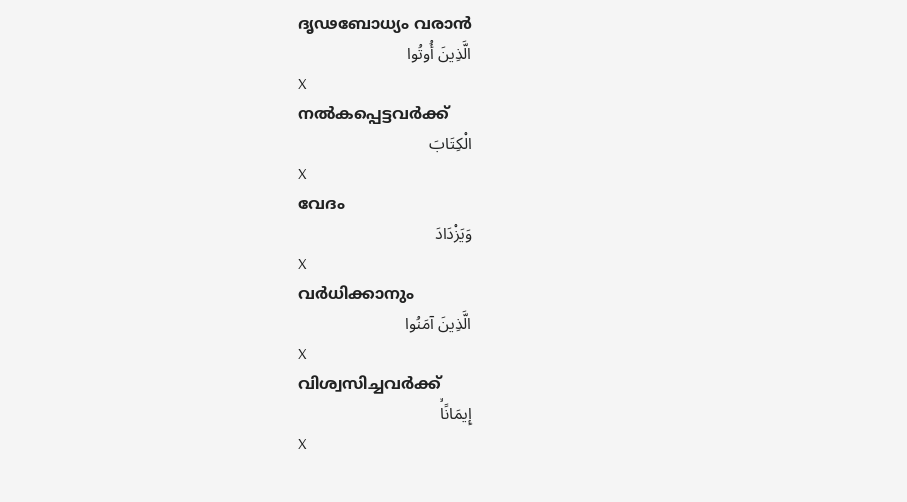ദൃഢബോധ്യം വരാന്‍
الَّذِينَ أُوتُوا
X
നല്‍കപ്പെട്ടവര്‍ക്ക്
الْكِتَابَ
X
വേദം
وَيَزْدَادَ
X
വര്‍ധിക്കാനും
الَّذِينَ آمَنُوا
X
വിശ്വസിച്ചവര്‍ക്ക്
إِيمَانًاۙ
X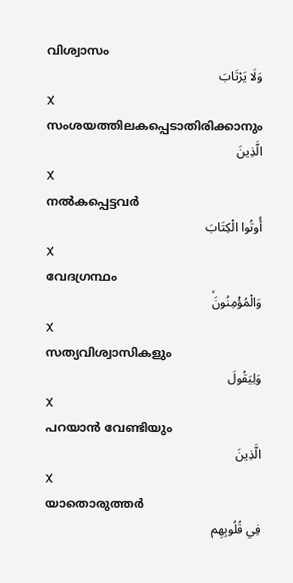വിശ്വാസം
وَلَا يَرْتَابَ
X
സംശയത്തിലകപ്പെടാതിരിക്കാനും
الَّذِينَ
X
നല്‍കപ്പെട്ടവര്‍
أُوتُوا الْكِتَابَ
X
വേദഗ്രന്ഥം
وَالْمُؤْمِنُونَۙ
X
സത്യവിശ്വാസികളും
وَلِيَقُولَ
X
പറയാന്‍ വേണ്ടിയും
الَّذِينَ
X
യാതൊരുത്തര്‍
فِي قُلُوبِهِم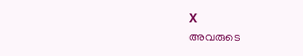X
അവരുടെ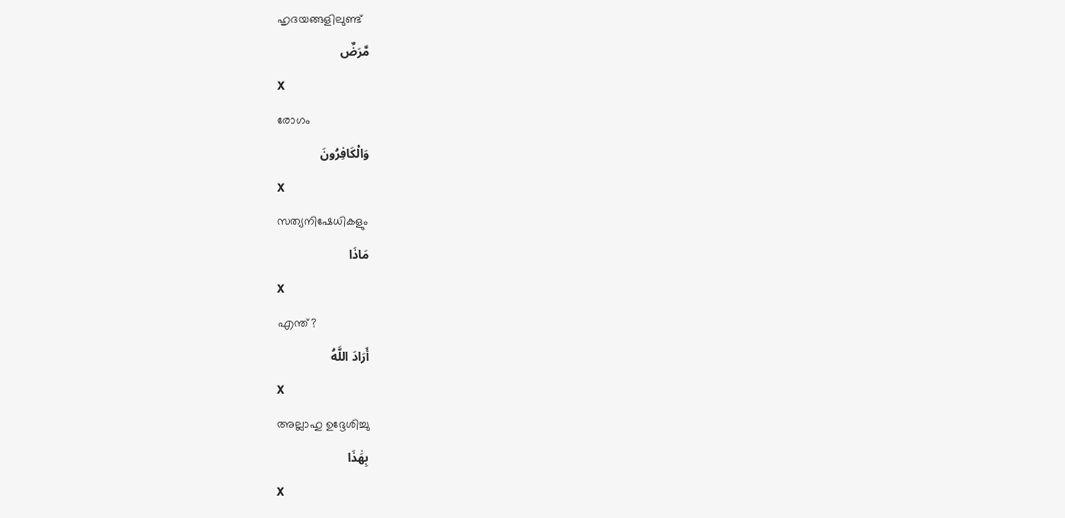ഹൃദയങ്ങളിലുണ്ട്
مَّرَضٌ
X
രോഗം
وَالْكَافِرُونَ
X
സത്യനിഷേധികളും
مَاذَا
X
എന്ത്?
أَرَادَ اللَّهُ
X
അല്ലാഹു ഉദ്ദേശിച്ചു
بِهَٰذَا
X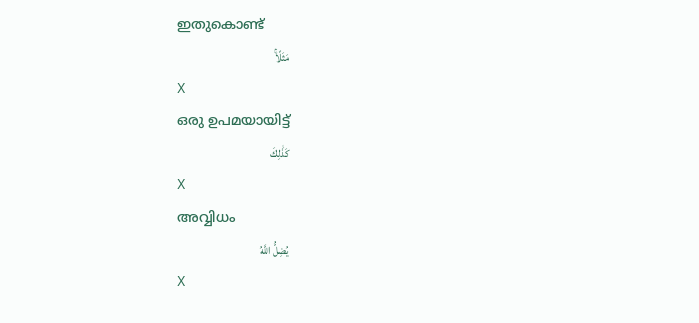ഇതുകൊണ്ട്
مَثَلًاۚ
X
ഒരു ഉപമയായിട്ട്
كَذَٰلِكَ
X
അവ്വിധം
يُضِلُّ اللَّهُ
X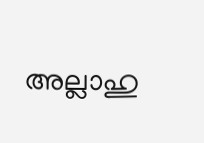അല്ലാഹു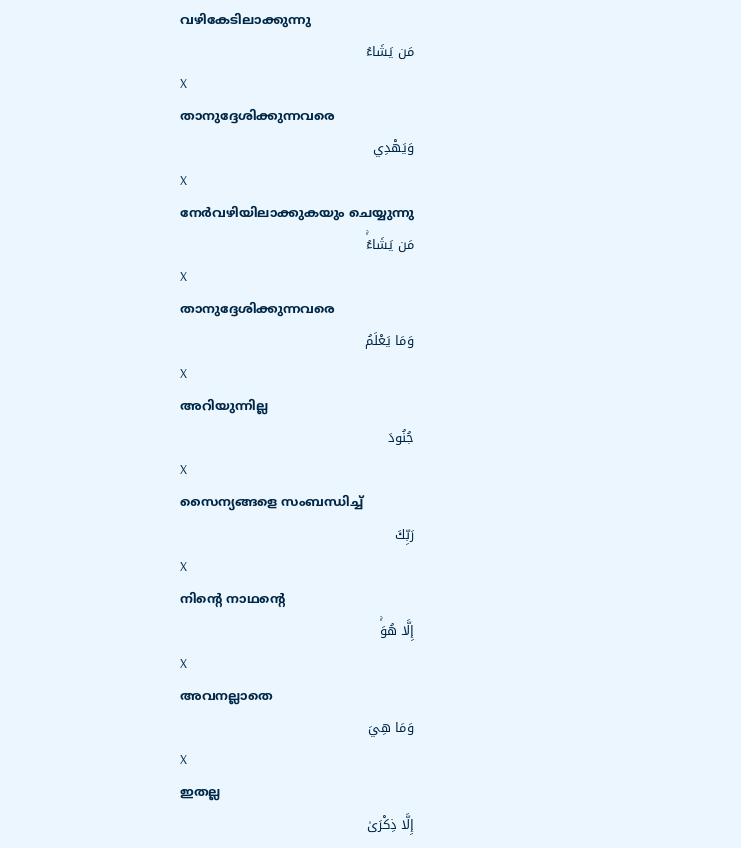വഴികേടിലാക്കുന്നു
مَن يَشَاءُ
X
താനുദ്ദേശിക്കുന്നവരെ
وَيَهْدِي
X
നേര്‍വഴിയിലാക്കുകയും ചെയ്യുന്നു
مَن يَشَاءُۚ
X
താനുദ്ദേശിക്കുന്നവരെ
وَمَا يَعْلَمُ
X
അറിയുന്നില്ല
جُنُودَ
X
സൈന്യങ്ങളെ സംബന്ധിച്ച്
رَبِّكَ
X
നിന്റെ നാഥന്റെ
إِلَّا هُوَۚ
X
അവനല്ലാതെ
وَمَا هِيَ
X
ഇതല്ല
إِلَّا ذِكْرَىٰ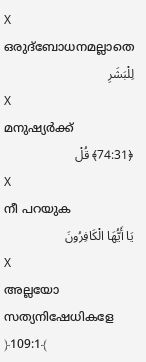X
ഒരുദ്ബോധനമല്ലാതെ
لِلْبَشَرِ
X
മനുഷ്യര്‍ക്ക്
﴿74:31﴾ قُلْ
X
നീ പറയുക
يَا أَيُّهَا الْكَافِرُونَ
X
അല്ലയോ സത്യനിഷേധികളേ
﴿109:1﴾